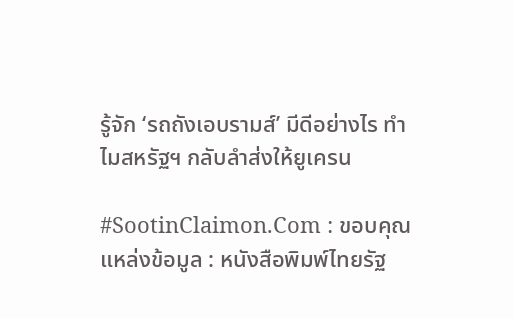รู้จัก ‘รถถังเอบรามส์’ มีดีอย่างไร ทำไมสหรัฐฯ กลับลำส่งให้ยูเครน

#SootinClaimon.Com : ขอบคุณแหล่งข้อมูล : หนังสือพิมพ์ไทยรัฐ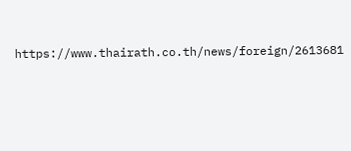https://www.thairath.co.th/news/foreign/2613681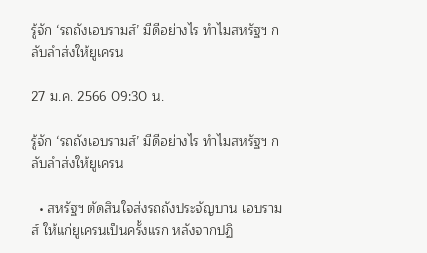รู้จัก ‘รถถังเอบรามส์’ มีดีอย่างไร ทำไมสหรัฐฯ กลับลำส่งให้ยูเครน

27 ม.ค. 2566 09:30 น.

รู้จัก ‘รถถังเอบรามส์’ มีดีอย่างไร ทำไมสหรัฐฯ กลับลำส่งให้ยูเครน

  • สหรัฐฯ ตัดสินใจส่งรถถังประจัญบาน เอบรามส์ ให้แก่ยูเครนเป็นครั้งแรก หลังจากปฏิ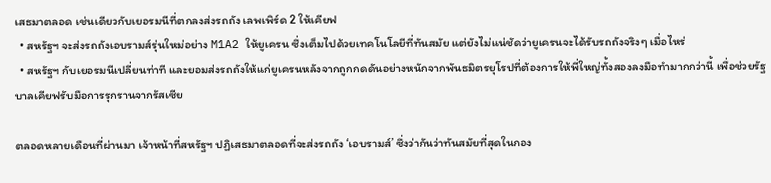เสธมาตลอด เช่นเดียวกับเยอรมนีที่ตกลงส่งรถถัง เลพเพิร์ด 2 ให้เคียฟ
  • สหรัฐฯ จะส่งรถถังเอบรามส์รุ่นใหม่อย่าง M1A2 ให้ยูเครน ซึ่งเต็มไปด้วยเทคโนโลยีที่ทันสมัย แต่ยังไม่แน่ชัดว่ายูเครนจะได้รับรถถังจริงๆ เมื่อไหร่
  • สหรัฐฯ กับเยอรมนีเปลี่ยนท่าที และยอมส่งรถถังให้แก่ยูเครนหลังจากถูกกดดันอย่างหนักจากพันธมิตรยุโรปที่ต้องการให้พี่ใหญ่ทั้งสองลงมือทำมากกว่านี้ เพื่อช่วยรัฐบาลเคียฟรับมือการรุกรานจากรัสเซีย

ตลอดหลายเดือนที่ผ่านมา เจ้าหน้าที่สหรัฐฯ ปฏิเสธมาตลอดที่จะส่งรถถัง ‘เอบรามส์’ ซึ่งว่ากันว่าทันสมัยที่สุดในกอง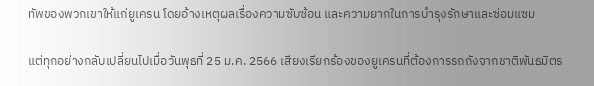ทัพของพวกเขาให้แก่ยูเครน โดยอ้างเหตุผลเรื่องความซับซ้อน และความยากในการบำรุงรักษาและซ่อมแซม

แต่ทุกอย่างกลับเปลี่ยนไปเมื่อวันพุธที่ 25 ม.ค. 2566 เสียงเรียกร้องของยูเครนที่ต้องการรถถังจากชาติพันธมิตร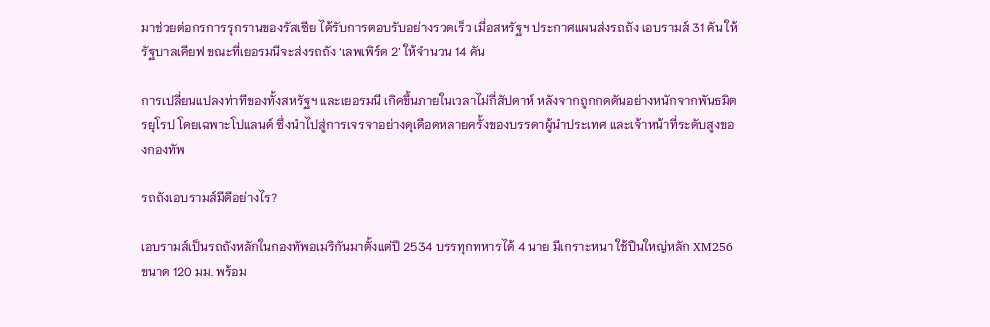มาช่วยต่อกรการรุกรานของรัสเซีย ได้รับการตอบรับอย่างรวดเร็ว เมื่อสหรัฐฯ ประกาศแผนส่งรถถัง เอบรามส์ 31 คัน ให้รัฐบาลเคียฟ ขณะที่เยอรมนีจะส่งรถถัง ‘เลพเพิร์ด 2’ ให้จำนวน 14 คัน

การเปลี่ยนแปลงท่าทีของทั้งสหรัฐฯ และเยอรมนี เกิดขึ้นภายในเวลาไม่กี่สัปดาห์ หลังจากถูกกดดันอย่างหนักจากพันธมิตรยุโรป โดยเฉพาะโปแลนด์ ซึ่งนำไปสู่การเจรจาอย่างดุเดือดหลายครั้งของบรรดาผู้นำประเทศ และเจ้าหน้าที่ระดับสูงของกองทัพ

รถถังเอบรามส์มีดีอย่างไร?

เอบรามส์เป็นรถถังหลักในกองทัพอเมริกันมาตั้งแต่ปี 2534 บรรทุกทหารได้ 4 นาย มีเกราะหนา ใช้ปืนใหญ่หลัก XM256 ขนาด 120 มม. พร้อม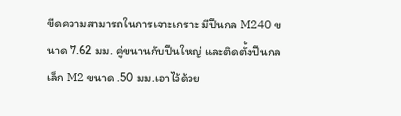ขีดความสามารถในการเจาะเกราะ มีปืนกล M240 ขนาด 7.62 มม. คู่ขนานกับปืนใหญ่ และติดตั้งปืนกลเล็ก M2 ขนาด .50 มม.เอาไว้ด้วย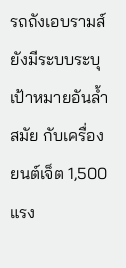รถถังเอบรามส์ยังมีระบบระบุเป้าหมายอันล้ำสมัย กับเครื่องยนต์เจ็ต 1,500 แรง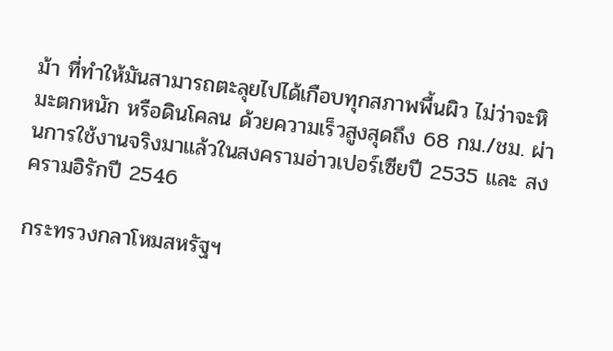ม้า ที่ทำให้มันสามารถตะลุยไปได้เกือบทุกสภาพพื้นผิว ไม่ว่าจะหิมะตกหนัก หรือดินโคลน ด้วยความเร็วสูงสุดถึง 68 กม./ชม. ผ่านการใช้งานจริงมาแล้วในสงครามอ่าวเปอร์เซียปี 2535 และ สงครามอิรักปี 2546

กระทรวงกลาโหมสหรัฐฯ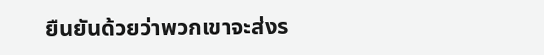ยืนยันด้วยว่าพวกเขาจะส่งร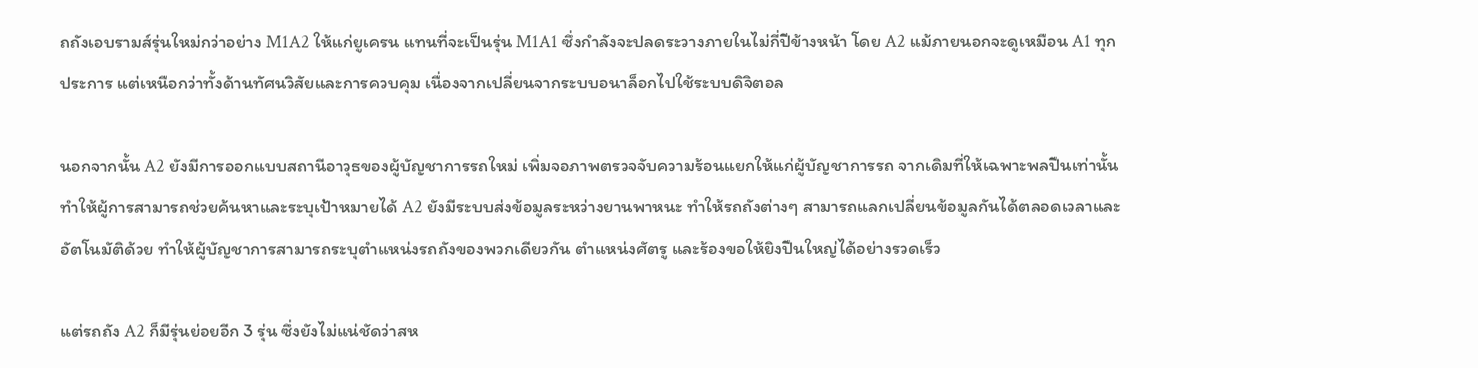ถถังเอบรามส์รุ่นใหม่กว่าอย่าง M1A2 ให้แก่ยูเครน แทนที่จะเป็นรุ่น M1A1 ซึ่งกำลังจะปลดระวางภายในไม่กี่ปีข้างหน้า โดย A2 แม้ภายนอกจะดูเหมือน A1 ทุกประการ แต่เหนือกว่าทั้งด้านทัศนวิสัยและการควบคุม เนื่องจากเปลี่ยนจากระบบอนาล็อกไปใช้ระบบดิจิตอล

นอกจากนั้น A2 ยังมีการออกแบบสถานีอาวุธของผู้บัญชาการรถใหม่ เพิ่มจอภาพตรวจจับความร้อนแยกให้แก่ผู้บัญชาการรถ จากเดิมที่ให้เฉพาะพลปืนเท่านั้น ทำให้ผู้การสามารถช่วยค้นหาและระบุเป้าหมายได้ A2 ยังมีระบบส่งข้อมูลระหว่างยานพาหนะ ทำให้รถถังต่างๆ สามารถแลกเปลี่ยนข้อมูลกันได้ตลอดเวลาและอัตโนมัติด้วย ทำให้ผู้บัญชาการสามารถระบุตำแหน่งรถถังของพวกเดียวกัน ตำแหน่งศัตรู และร้องขอให้ยิงปืนใหญ่ได้อย่างรวดเร็ว

แต่รถถัง A2 ก็มีรุ่นย่อยอีก 3 รุ่น ซึ่งยังไม่แน่ชัดว่าสห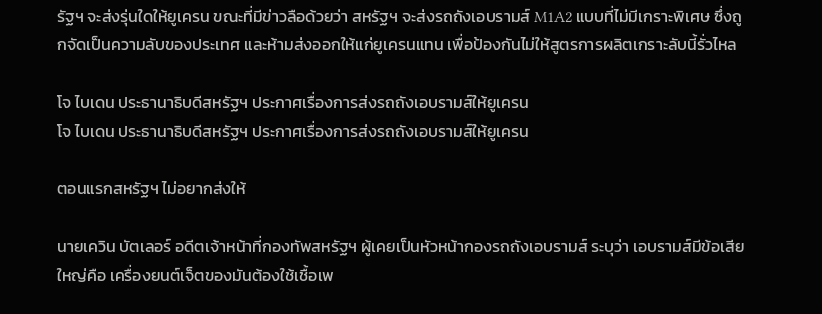รัฐฯ จะส่งรุ่นใดให้ยูเครน ขณะที่มีข่าวลือด้วยว่า สหรัฐฯ จะส่งรถถังเอบรามส์ M1A2 แบบที่ไม่มีเกราะพิเศษ ซึ่งถูกจัดเป็นความลับของประเทศ และห้ามส่งออกให้แก่ยูเครนแทน เพื่อป้องกันไม่ให้สูตรการผลิตเกราะลับนี้รั่วไหล

โจ ไบเดน ประธานาธิบดีสหรัฐฯ ประกาศเรื่องการส่งรถถังเอบรามส์ให้ยูเครน
โจ ไบเดน ประธานาธิบดีสหรัฐฯ ประกาศเรื่องการส่งรถถังเอบรามส์ให้ยูเครน

ตอนแรกสหรัฐฯ ไม่อยากส่งให้

นายเควิน บัตเลอร์ อดีตเจ้าหน้าที่กองทัพสหรัฐฯ ผู้เคยเป็นหัวหน้ากองรถถังเอบรามส์ ระบุว่า เอบรามส์มีข้อเสียใหญ่คือ เครื่องยนต์เจ็ตของมันต้องใช้เชื้อเพ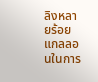ลิงหลายร้อยแกลลอนในการ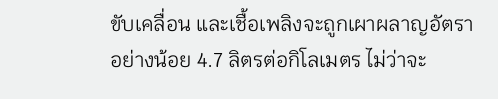ขับเคลื่อน และเชื้อเพลิงจะถูกเผาผลาญอัตราอย่างน้อย 4.7 ลิตรต่อกิโลเมตร ไม่ว่าจะ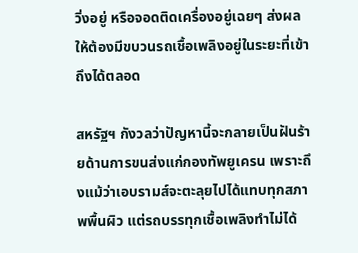วิ่งอยู่ หรือจอดติดเครื่องอยู่เฉยๆ ส่งผลให้ต้องมีขบวนรถเชื้อเพลิงอยู่ในระยะที่เข้าถึงได้ตลอด

สหรัฐฯ กังวลว่าปัญหานี้จะกลายเป็นฝันร้ายด้านการขนส่งแก่กองทัพยูเครน เพราะถึงแม้ว่าเอบรามส์จะตะลุยไปได้แทบทุกสภาพพื้นผิว แต่รถบรรทุกเชื้อเพลิงทำไม่ได้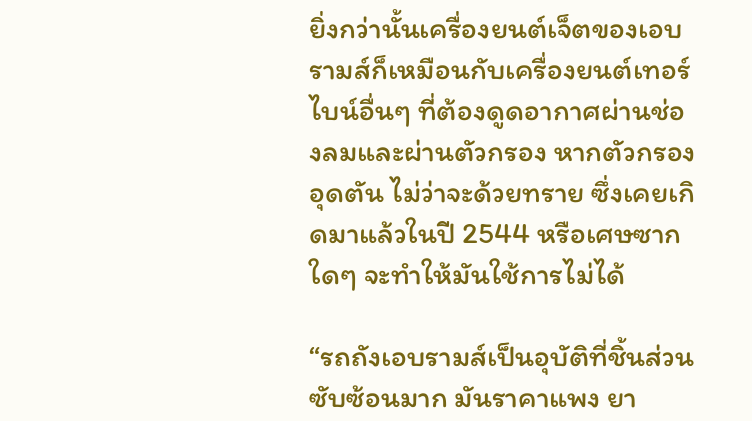ยิ่งกว่านั้นเครื่องยนต์เจ็ตของเอบรามส์ก็เหมือนกับเครื่องยนต์เทอร์ไบน์อื่นๆ ที่ต้องดูดอากาศผ่านช่องลมและผ่านตัวกรอง หากตัวกรองอุดตัน ไม่ว่าจะด้วยทราย ซึ่งเคยเกิดมาแล้วในปี 2544 หรือเศษซากใดๆ จะทำให้มันใช้การไม่ได้

“รถถังเอบรามส์เป็นอุบัติที่ชิ้นส่วนซับซ้อนมาก มันราคาแพง ยา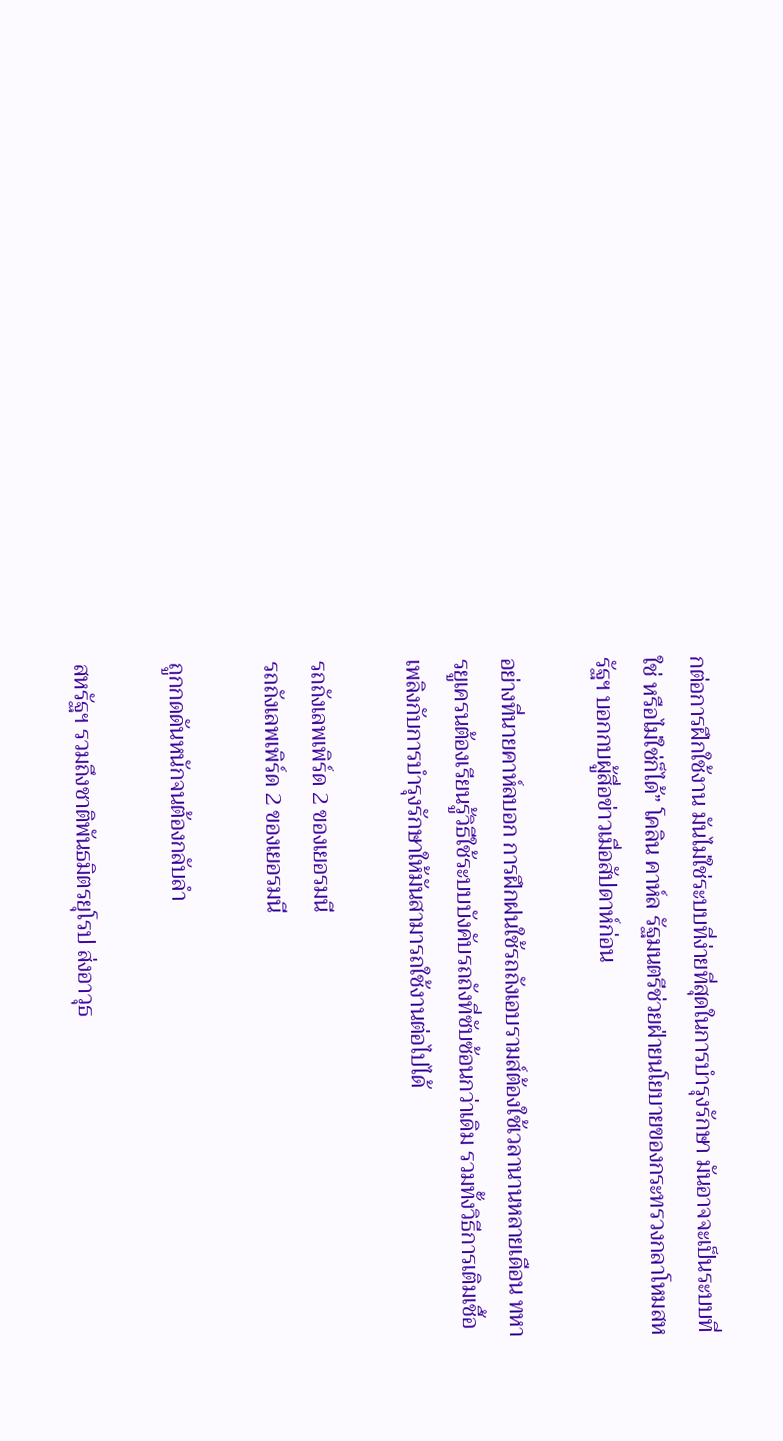กต่อการฝึกใช้งาน มันไม่ใช่ระบบที่ง่ายที่สุดในการบำรุงรักษา มันอาจจะเป็นระบบที่ใช่ หรือไม่ใช่ก็ได้” โคลิน คาห์ล รัฐมนตรีช่วยฝ่ายนโยบายของกระทรวงกลาโหมสหรัฐฯ บอกกบผู้สื่อข่าวเมื่อสัปดาห์ก่อน

อย่างที่นายคาห์ลบอก การฝึกฝนใช้รถถังเอบรามส์ต้องใช้เวลานานหลายเดือน ทหารยูเครนต้องเรียนรู้วิธีใช้ระบบบังคับรถถังที่ซับซ้อนกว่าเดิม รวมทั้งวิธีการเติมเชื้อเพลิงกับการบำรุงรักษาให้มันสามารถใช้งานต่อไปได้

รถถังเลพเพิร์ด 2 ของเยอรมนี
รถถังเลพเพิร์ด 2 ของเยอรมนี

ถูกกดดันหนักจนต้องกลับลำ

สหรัฐฯ รวมถึงชาติพันธมิตรยุโรป ส่งอาวุธ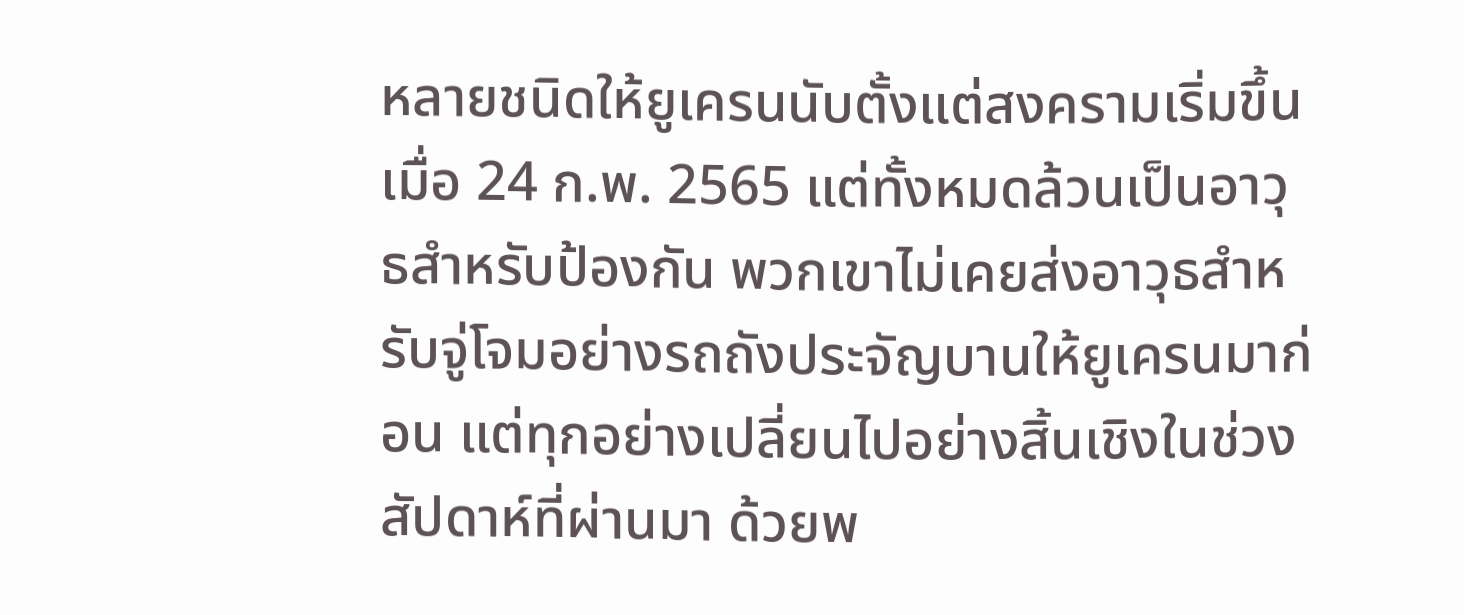หลายชนิดให้ยูเครนนับตั้งแต่สงครามเริ่มขึ้นเมื่อ 24 ก.พ. 2565 แต่ทั้งหมดล้วนเป็นอาวุธสำหรับป้องกัน พวกเขาไม่เคยส่งอาวุธสำหรับจู่โจมอย่างรถถังประจัญบานให้ยูเครนมาก่อน แต่ทุกอย่างเปลี่ยนไปอย่างสิ้นเชิงในช่วงสัปดาห์ที่ผ่านมา ด้วยพ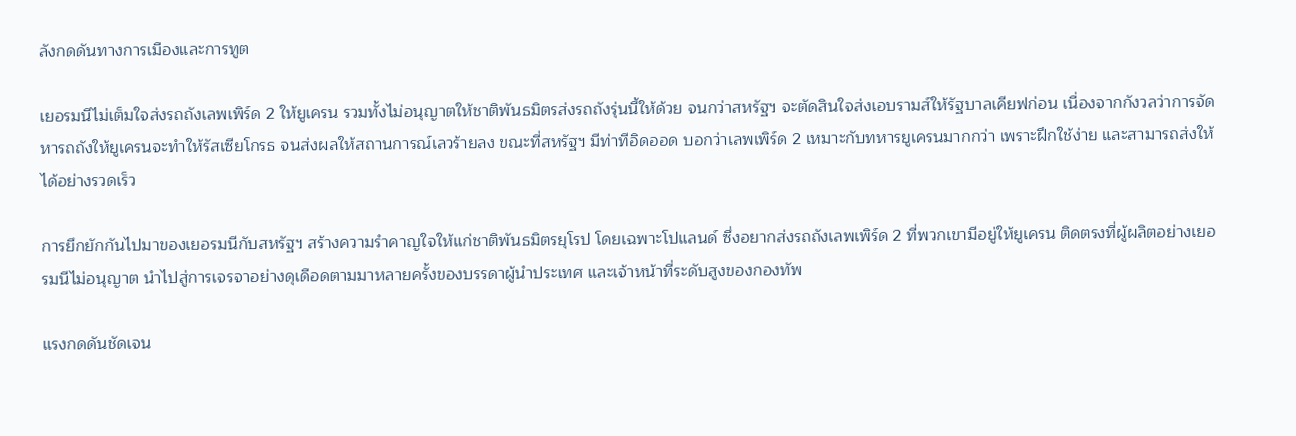ลังกดดันทางการเมืองและการทูต

เยอรมนีไม่เต็มใจส่งรถถังเลพเพิร์ด 2 ให้ยูเครน รวมทั้งไม่อนุญาตให้ชาติพันธมิตรส่งรถถังรุ่นนี้ให้ด้วย จนกว่าสหรัฐฯ จะตัดสินใจส่งเอบรามส์ให้รัฐบาลเคียฟก่อน เนื่องจากกังวลว่าการจัดหารถถังให้ยูเครนจะทำให้รัสเซียโกรธ จนส่งผลให้สถานการณ์เลวร้ายลง ขณะที่สหรัฐฯ มีท่าทีอิดออด บอกว่าเลพเพิร์ด 2 เหมาะกับทหารยูเครนมากกว่า เพราะฝึกใช้ง่าย และสามารถส่งให้ได้อย่างรวดเร็ว

การยึกยักกันไปมาของเยอรมนีกับสหรัฐฯ สร้างความรำคาญใจให้แก่ชาติพันธมิตรยุโรป โดยเฉพาะโปแลนด์ ซึ่งอยากส่งรถถังเลพเพิร์ด 2 ที่พวกเขามีอยู่ให้ยูเครน ติดตรงที่ผู้ผลิตอย่างเยอรมนีไม่อนุญาต นำไปสู่การเจรจาอย่างดุเดือดตามมาหลายครั้งของบรรดาผู้นำประเทศ และเจ้าหน้าที่ระดับสูงของกองทัพ

แรงกดดันชัดเจน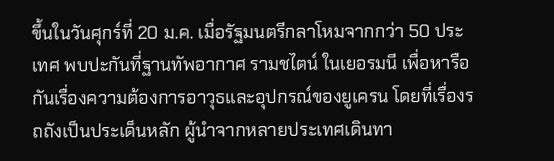ขึ้นในวันศุกร์ที่ 20 ม.ค. เมื่อรัฐมนตรีกลาโหมจากกว่า 50 ประเทศ พบปะกันที่ฐานทัพอากาศ รามชไตน์ ในเยอรมนี เพื่อหารือกันเรื่องความต้องการอาวุธและอุปกรณ์ของยูเครน โดยที่เรื่องรถถังเป็นประเด็นหลัก ผู้นำจากหลายประเทศเดินทา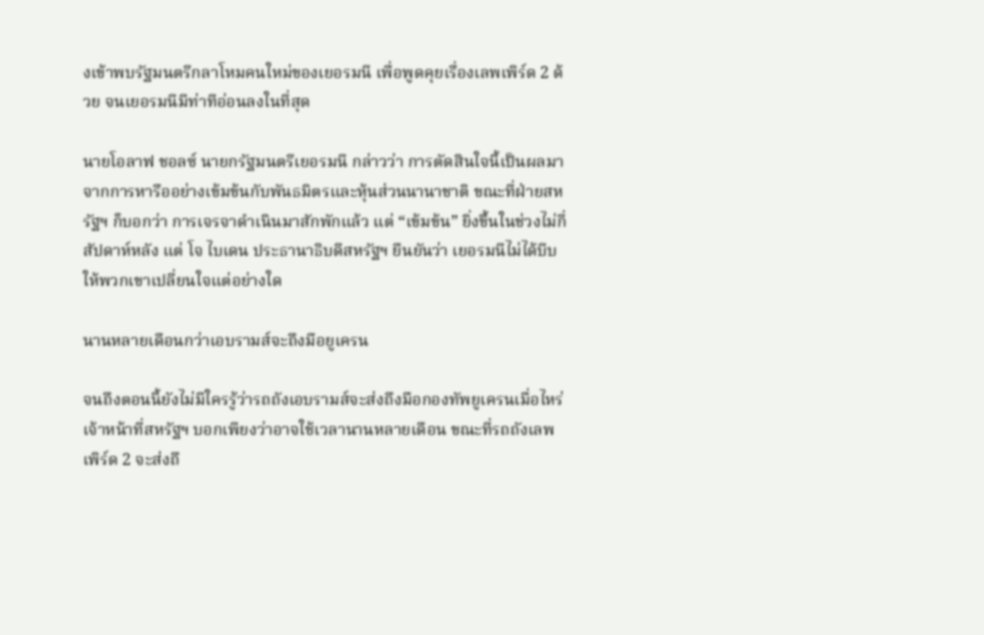งเข้าพบรัฐมนตรีกลาโหมคนใหม่ของเยอรมนี เพื่อพูดคุยเรื่องเลพเพิร์ด 2 ด้วย จนเยอรมนีมีท่าทีอ่อนลงในที่สุด

นายโอลาฟ ชอลซ์ นายกรัฐมนตรีเยอรมนี กล่าวว่า การตัดสินใจนี้เป็นผลมาจากการหารืออย่างเข้มข้นกับพันธมิตรและหุ้นส่วนนานาชาติ ขณะที่ฝ่ายสหรัฐฯ ก็บอกว่า การเจรจาดำเนินมาสักพักแล้ว แต่ “เข้มข้น” ยิ่งขึ้นในช่วงไม่กี่สัปดาห์หลัง แต่ โจ ไบเดน ประธานาธิบดีสหรัฐฯ ยืนยันว่า เยอรมนีไม่ได้บีบให้พวกเขาเปลี่ยนใจแต่อย่างใด

นานหลายเดือนกว่าเอบรามส์จะถึงมือยูเครน

จนถึงตอนนี้ยังไม่มีใครรู้ว่ารถถังเอบรามส์จะส่งถึงมือกองทัพยูเครนเมื่อไหร่ เจ้าหน้าที่สหรัฐฯ บอกเพียงว่าอาจใช้เวลานานหลายเดือน ขณะที่รถถังเลพเพิร์ด 2 จะส่งถึ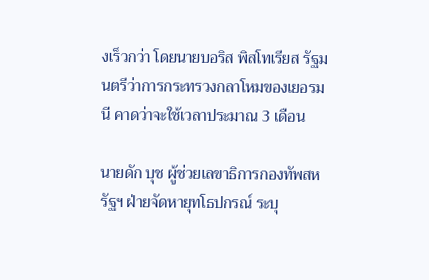งเร็วกว่า โดยนายบอริส พิสโทเรียส รัฐมนตรีว่าการกระทรวงกลาโหมของเยอรมนี คาดว่าจะใช้เวลาประมาณ 3 เดือน

นายดัก บุช ผู้ช่วยเลขาธิการกองทัพสหรัฐฯ ฝ่ายจัดหายุทโธปกรณ์ ระบุ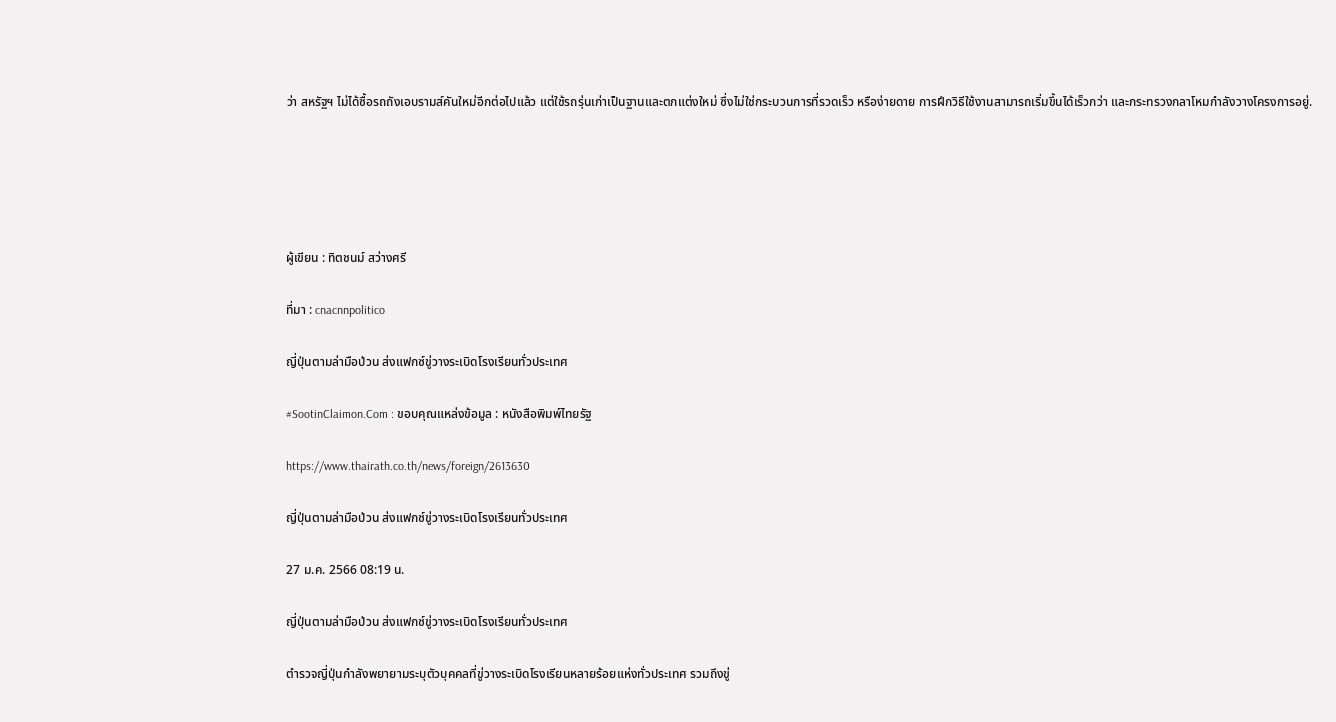ว่า สหรัฐฯ ไม่ได้ซื้อรถถังเอบรามส์คันใหม่อีกต่อไปแล้ว แต่ใช้รถรุ่นเก่าเป็นฐานและตกแต่งใหม่ ซึ่งไม่ใช่กระบวนการที่รวดเร็ว หรือง่ายดาย การฝึกวิธีใช้งานสามารถเริ่มขึ้นได้เร็วกว่า และกระทรวงกลาโหมกำลังวางโครงการอยู่.





ผู้เขียน : ทิตชนม์ สว่างศรี

ที่มา : cnacnnpolitico

ญี่ปุ่นตามล่ามือป่วน ส่งแฟกซ์ขู่วางระเบิดโรงเรียนทั่วประเทศ

#SootinClaimon.Com : ขอบคุณแหล่งข้อมูล : หนังสือพิมพ์ไทยรัฐ

https://www.thairath.co.th/news/foreign/2613630

ญี่ปุ่นตามล่ามือป่วน ส่งแฟกซ์ขู่วางระเบิดโรงเรียนทั่วประเทศ

27 ม.ค. 2566 08:19 น.

ญี่ปุ่นตามล่ามือป่วน ส่งแฟกซ์ขู่วางระเบิดโรงเรียนทั่วประเทศ

ตำรวจญี่ปุ่นกำลังพยายามระบุตัวบุคคลที่ขู่วางระเบิดโรงเรียนหลายร้อยแห่งทั่วประเทศ รวมถึงขู่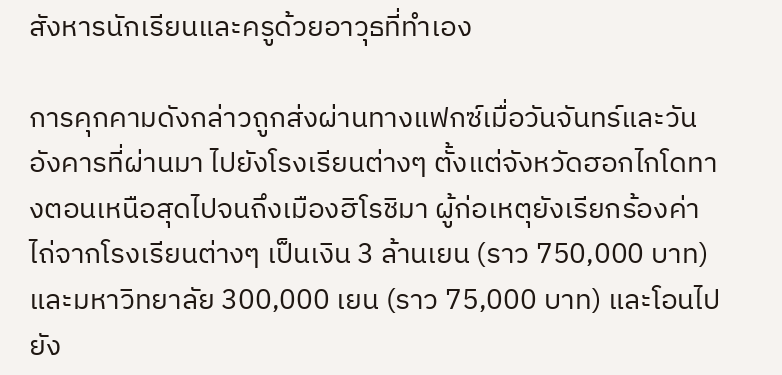สังหารนักเรียนและครูด้วยอาวุธที่ทำเอง

การคุกคามดังกล่าวถูกส่งผ่านทางแฟกซ์เมื่อวันจันทร์และวันอังคารที่ผ่านมา ไปยังโรงเรียนต่างๆ ตั้งแต่จังหวัดฮอกไกโดทางตอนเหนือสุดไปจนถึงเมืองฮิโรชิมา ผู้ก่อเหตุยังเรียกร้องค่าไถ่จากโรงเรียนต่างๆ เป็นเงิน 3 ล้านเยน (ราว 750,000 บาท) และมหาวิทยาลัย 300,000 เยน (ราว 75,000 บาท) และโอนไปยัง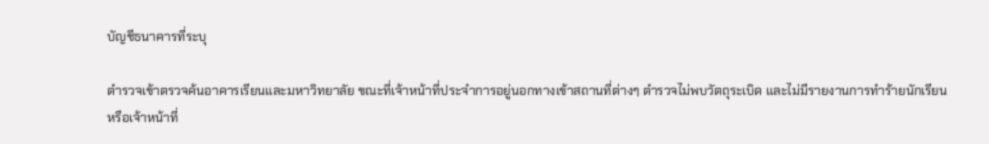บัญชีธนาคารที่ระบุ

ตำรวจเข้าตรวจค้นอาคารเรียนและมหาวิทยาลัย ขณะที่เจ้าหน้าที่ประจำการอยู่นอกทางเข้าสถานที่ต่างๆ ตำรวจไม่พบวัตถุระเบิด และไม่มีรายงานการทำร้ายนักเรียน หรือเจ้าหน้าที่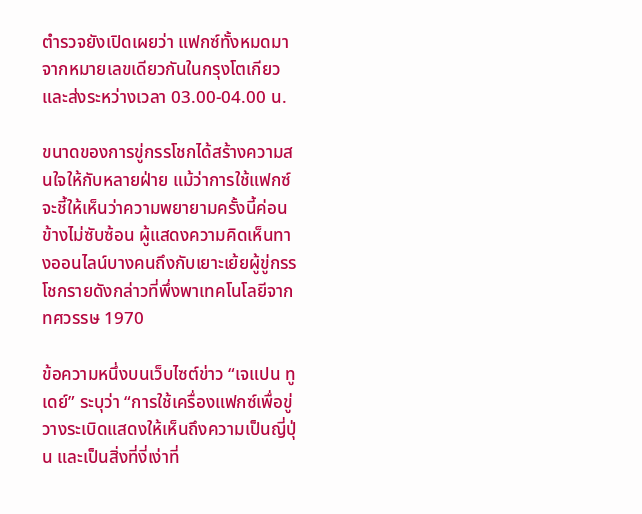ตำรวจยังเปิดเผยว่า แฟกซ์ทั้งหมดมาจากหมายเลขเดียวกันในกรุงโตเกียว และส่งระหว่างเวลา 03.00-04.00 น.

ขนาดของการขู่กรรโชกได้สร้างความสนใจให้กับหลายฝ่าย แม้ว่าการใช้แฟกซ์จะชี้ให้เห็นว่าความพยายามครั้งนี้ค่อนข้างไม่ซับซ้อน ผู้แสดงความคิดเห็นทางออนไลน์บางคนถึงกับเยาะเย้ยผู้ขู่กรรโชกรายดังกล่าวที่พึ่งพาเทคโนโลยีจากทศวรรษ 1970

ข้อความหนึ่งบนเว็บไซต์ข่าว “เจแปน ทูเดย์” ระบุว่า “การใช้เครื่องแฟกซ์เพื่อขู่วางระเบิดแสดงให้เห็นถึงความเป็นญี่ปุ่น และเป็นสิ่งที่งี่เง่าที่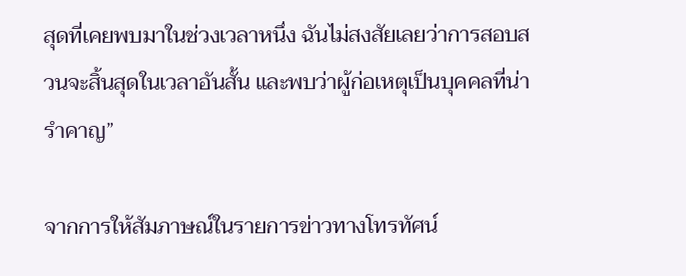สุดที่เคยพบมาในช่วงเวลาหนึ่ง ฉันไม่สงสัยเลยว่าการสอบสวนจะสิ้นสุดในเวลาอันสั้น และพบว่าผู้ก่อเหตุเป็นบุคคลที่น่ารำคาญ”

จากการให้สัมภาษณ์ในรายการข่าวทางโทรทัศน์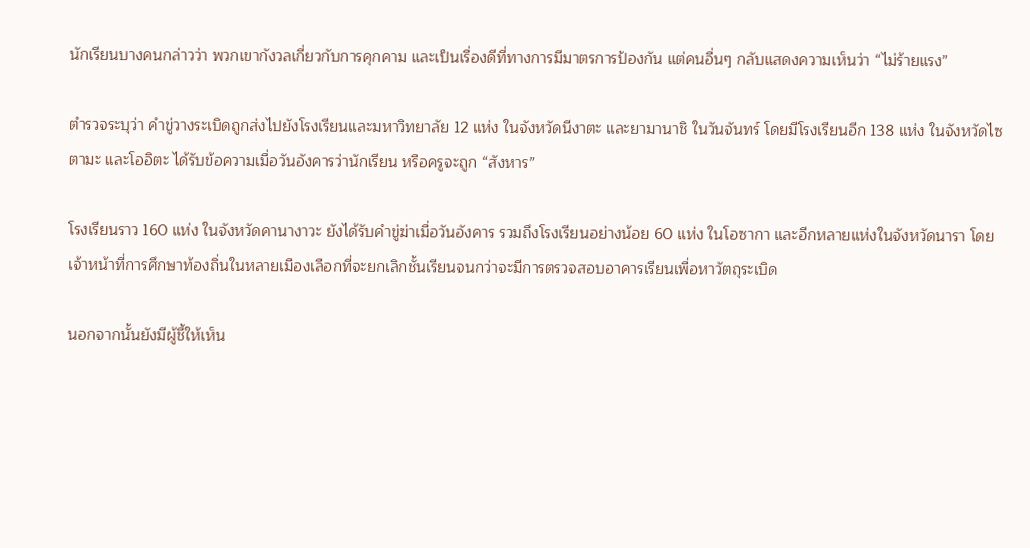นักเรียนบางคนกล่าวว่า พวกเขากังวลเกี่ยวกับการคุกคาม และเป็นเรื่องดีที่ทางการมีมาตรการป้องกัน แต่คนอื่นๆ กลับแสดงความเห็นว่า “ไม่ร้ายแรง”

ตำรวจระบุว่า คำขู่วางระเบิดถูกส่งไปยังโรงเรียนและมหาวิทยาลัย 12 แห่ง ในจังหวัดนีงาตะ และยามานาชิ ในวันจันทร์ โดยมีโรงเรียนอีก 138 แห่ง ในจังหวัดไซตามะ และโออิตะ ได้รับข้อความเมื่อวันอังคารว่านักเรียน หรือครูจะถูก “สังหาร”

โรงเรียนราว 160 แห่ง ในจังหวัดคานางาวะ ยังได้รับคำขู่ฆ่าเมื่อวันอังคาร รวมถึงโรงเรียนอย่างน้อย 60 แห่ง ในโอซากา และอีกหลายแห่งในจังหวัดนารา โดยเจ้าหน้าที่การศึกษาท้องถิ่นในหลายเมืองเลือกที่จะยกเลิกชั้นเรียนจนกว่าจะมีการตรวจสอบอาคารเรียนเพื่อหาวัตถุระเบิด

นอกจากนั้นยังมีผู้ชี้ให้เห็น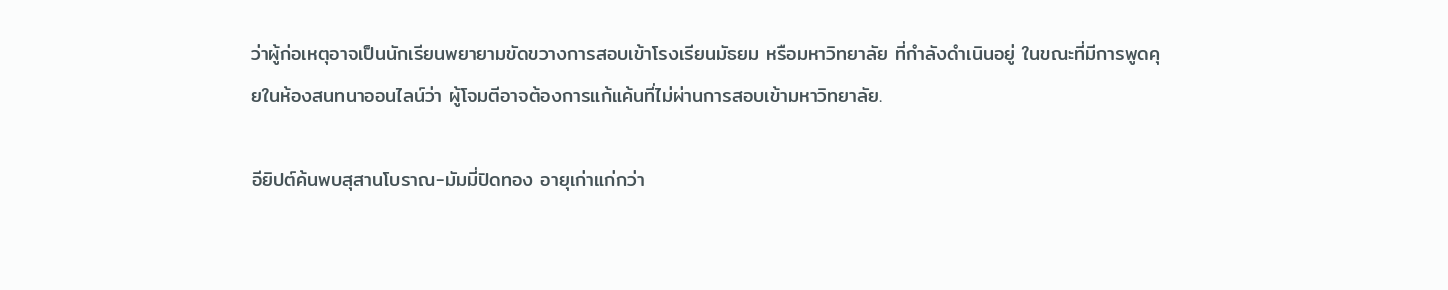ว่าผู้ก่อเหตุอาจเป็นนักเรียนพยายามขัดขวางการสอบเข้าโรงเรียนมัธยม หรือมหาวิทยาลัย ที่กำลังดำเนินอยู่ ในขณะที่มีการพูดคุยในห้องสนทนาออนไลน์ว่า ผู้โจมตีอาจต้องการแก้แค้นที่ไม่ผ่านการสอบเข้ามหาวิทยาลัย.

อียิปต์ค้นพบสุสานโบราณ-มัมมี่ปิดทอง อายุเก่าแก่กว่า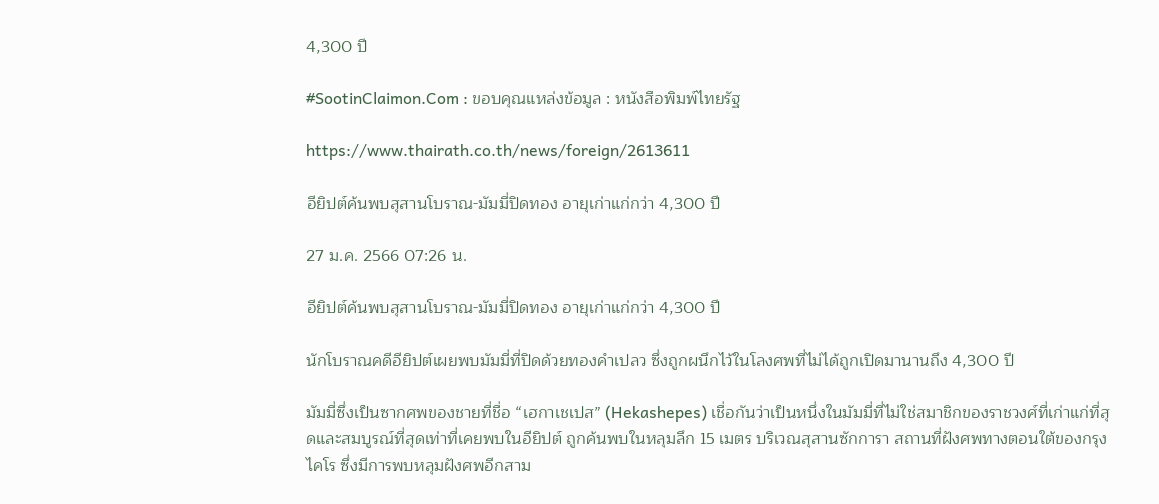4,300 ปี

#SootinClaimon.Com : ขอบคุณแหล่งข้อมูล : หนังสือพิมพ์ไทยรัฐ

https://www.thairath.co.th/news/foreign/2613611

อียิปต์ค้นพบสุสานโบราณ-มัมมี่ปิดทอง อายุเก่าแก่กว่า 4,300 ปี

27 ม.ค. 2566 07:26 น.

อียิปต์ค้นพบสุสานโบราณ-มัมมี่ปิดทอง อายุเก่าแก่กว่า 4,300 ปี

นักโบราณคดีอียิปต์เผยพบมัมมี่ที่ปิดด้วยทองคำเปลว ซึ่งถูกผนึกไว้ในโลงศพที่ไม่ได้ถูกเปิดมานานถึง 4,300 ปี

มัมมี่ซึ่งเป็นซากศพของชายที่ชื่อ “เฮกาเชเปส” (Hekashepes) เชื่อกันว่าเป็นหนึ่งในมัมมี่ที่ไม่ใช่สมาชิกของราชวงศ์ที่เก่าแก่ที่สุดและสมบูรณ์ที่สุดเท่าที่เคยพบในอียิปต์ ถูกค้นพบในหลุมลึก 15 เมตร บริเวณสุสานซักการา สถานที่ฝังศพทางตอนใต้ของกรุงไคโร ซึ่งมีการพบหลุมฝังศพอีกสาม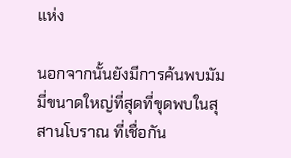แห่ง

นอกจากนั้นยังมีการค้นพบมัมมี่ขนาดใหญ่ที่สุดที่ขุดพบในสุสานโบราณ ที่เชื่อกัน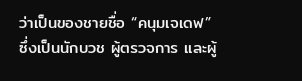ว่าเป็นของชายชื่อ “คนุมเจเดฟ” ซึ่งเป็นนักบวช ผู้ตรวจการ และผู้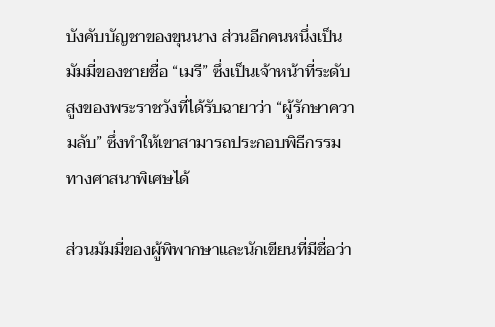บังคับบัญชาของขุนนาง ส่วนอีกคนหนึ่งเป็นมัมมี่ของชายชื่อ “เมรี” ซึ่งเป็นเจ้าหน้าที่ระดับสูงของพระราชวังที่ได้รับฉายาว่า “ผู้รักษาความลับ” ซึ่งทำให้เขาสามารถประกอบพิธีกรรมทางศาสนาพิเศษได้

ส่วนมัมมี่ของผู้พิพากษาและนักเขียนที่มีชื่อว่า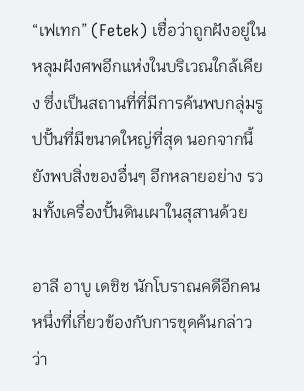“เฟเทก” (Fetek) เชื่อว่าถูกฝังอยู่ในหลุมฝังศพอีกแห่งในบริเวณใกล้เคียง ซึ่งเป็นสถานที่ที่มีการค้นพบกลุ่มรูปปั้นที่มีขนาดใหญ่ที่สุด นอกจากนี้ยังพบสิ่งของอื่นๆ อีกหลายอย่าง รวมทั้งเครื่องปั้นดินเผาในสุสานด้วย

อาลี อาบู เดชิช นักโบราณคดีอีกคนหนึ่งที่เกี่ยวข้องกับการขุดค้นกล่าวว่า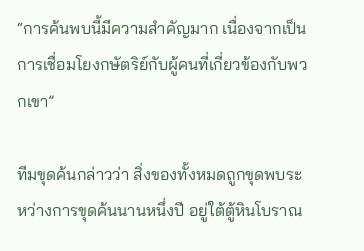“การค้นพบนี้มีความสำคัญมาก เนื่องจากเป็นการเชื่อมโยงกษัตริย์กับผู้คนที่เกี่ยวข้องกับพวกเขา”

ทีมขุดค้นกล่าวว่า สิ่งของทั้งหมดถูกขุดพบระหว่างการขุดค้นนานหนึ่งปี อยู่ใต้ตู้หินโบราณ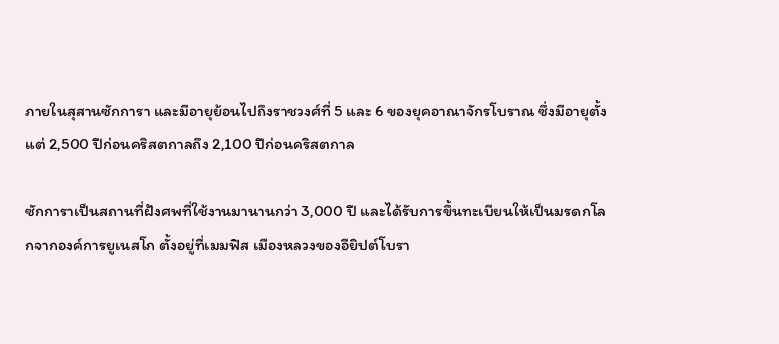ภายในสุสานซักการา และมีอายุย้อนไปถึงราชวงศ์ที่ 5 และ 6 ของยุคอาณาจักรโบราณ ซึ่งมีอายุตั้งแต่ 2,500 ปีก่อนคริสตกาลถึง 2,100 ปีก่อนคริสตกาล

ซักการาเป็นสถานที่ฝังศพที่ใช้งานมานานกว่า 3,000 ปี และได้รับการขึ้นทะเบียนให้เป็นมรดกโลกจากองค์การยูเนสโก ตั้งอยู่ที่เมมฟิส เมืองหลวงของอียิปต์โบรา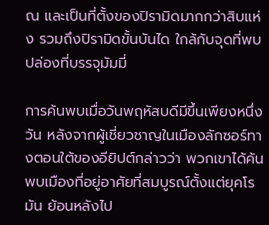ณ และเป็นที่ตั้งของปิรามิดมากกว่าสิบแห่ง รวมถึงปิรามิดขั้นบันได ใกล้กับจุดที่พบปล่องที่บรรจุมัมมี่

การค้นพบเมื่อวันพฤหัสบดีมีขึ้นเพียงหนึ่งวัน หลังจากผู้เชี่ยวชาญในเมืองลักซอร์ทางตอนใต้ของอียิปต์กล่าวว่า พวกเขาได้ค้นพบเมืองที่อยู่อาศัยที่สมบูรณ์ตั้งแต่ยุคโรมัน ย้อนหลังไป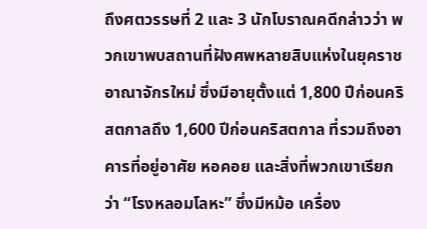ถึงศตวรรษที่ 2 และ 3 นักโบราณคดีกล่าวว่า พวกเขาพบสถานที่ฝังศพหลายสิบแห่งในยุคราชอาณาจักรใหม่ ซึ่งมีอายุตั้งแต่ 1,800 ปีก่อนคริสตกาลถึง 1,600 ปีก่อนคริสตกาล ที่รวมถึงอาคารที่อยู่อาศัย หอคอย และสิ่งที่พวกเขาเรียกว่า “โรงหลอมโลหะ” ซึ่งมีหม้อ เครื่อง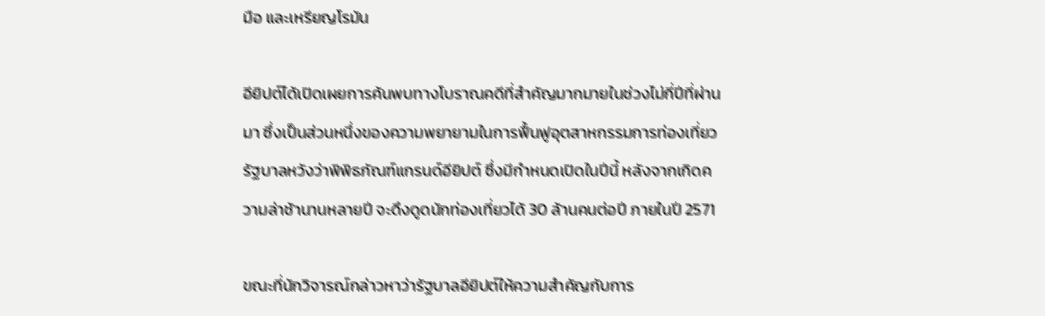มือ และเหรียญโรมัน

อียิปต์ได้เปิดเผยการค้นพบทางโบราณคดีที่สำคัญมากมายในช่วงไม่กี่ปีที่ผ่านมา ซึ่งเป็นส่วนหนึ่งของความพยายามในการฟื้นฟูอุตสาหกรรมการท่องเที่ยว รัฐบาลหวังว่าพิพิธภัณฑ์แกรนด์อียิปต์ ซึ่งมีกำหนดเปิดในปีนี้ หลังจากเกิดความล่าช้านานหลายปี จะดึงดูดนักท่องเที่ยวได้ 30 ล้านคนต่อปี ภายในปี 2571

ขณะที่นักวิจารณ์กล่าวหาว่ารัฐบาลอียิปต์ให้ความสำคัญกับการ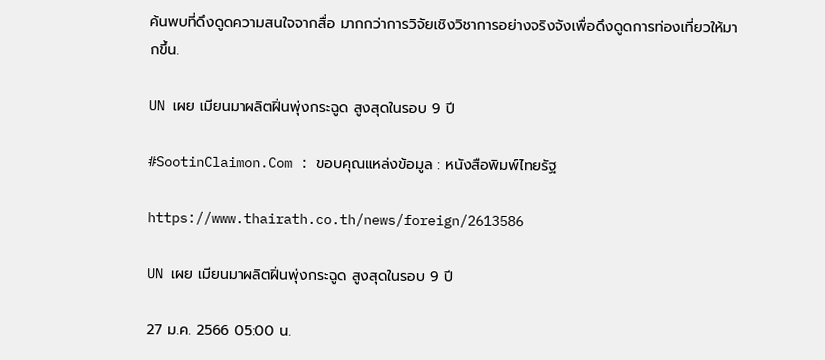ค้นพบที่ดึงดูดความสนใจจากสื่อ มากกว่าการวิจัยเชิงวิชาการอย่างจริงจังเพื่อดึงดูดการท่องเที่ยวให้มากขึ้น.

UN เผย เมียนมาผลิตฝิ่นพุ่งกระฉูด สูงสุดในรอบ 9 ปี

#SootinClaimon.Com : ขอบคุณแหล่งข้อมูล : หนังสือพิมพ์ไทยรัฐ

https://www.thairath.co.th/news/foreign/2613586

UN เผย เมียนมาผลิตฝิ่นพุ่งกระฉูด สูงสุดในรอบ 9 ปี

27 ม.ค. 2566 05:00 น.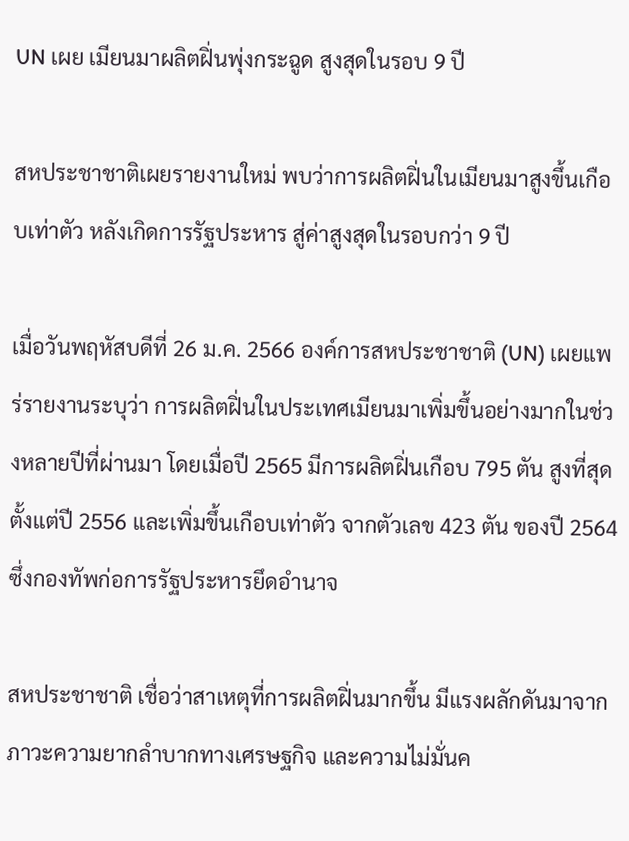UN เผย เมียนมาผลิตฝิ่นพุ่งกระฉูด สูงสุดในรอบ 9 ปี

สหประชาชาติเผยรายงานใหม่ พบว่าการผลิตฝิ่นในเมียนมาสูงขึ้นเกือบเท่าตัว หลังเกิดการรัฐประหาร สู่ค่าสูงสุดในรอบกว่า 9 ปี

เมื่อวันพฤหัสบดีที่ 26 ม.ค. 2566 องค์การสหประชาชาติ (UN) เผยแพร่รายงานระบุว่า การผลิตฝิ่นในประเทศเมียนมาเพิ่มขึ้นอย่างมากในช่วงหลายปีที่ผ่านมา โดยเมื่อปี 2565 มีการผลิตฝิ่นเกือบ 795 ตัน สูงที่สุดตั้งแต่ปี 2556 และเพิ่มขึ้นเกือบเท่าตัว จากตัวเลข 423 ตัน ของปี 2564 ซึ่งกองทัพก่อการรัฐประหารยึดอำนาจ

สหประชาชาติ เชื่อว่าสาเหตุที่การผลิตฝิ่นมากขึ้น มีแรงผลักดันมาจากภาวะความยากลำบากทางเศรษฐกิจ และความไม่มั่นค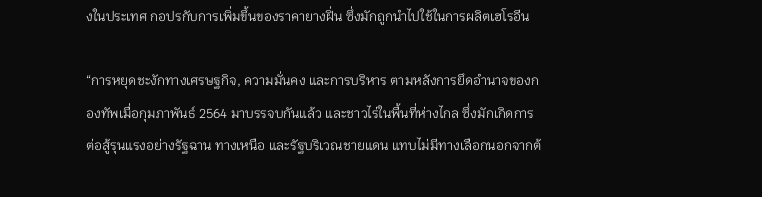งในประเทศ กอปรกับการเพิ่มขึ้นของราคายางฝิ่น ซึ่งมักถูกนำไปใช้ในการผลิตเฮโรอีน

“การหยุดชะงักทางเศรษฐกิจ, ความมั่นคง และการบริหาร ตามหลังการยึดอำนาจของกองทัพเมื่อกุมภาพันธ์ 2564 มาบรรจบกันแล้ว และชาวไร่ในพื้นที่ห่างไกล ซึ่งมักเกิดการต่อสู้รุนแรงอย่างรัฐฉาน ทางเหนือ และรัฐบริเวณชายแดน แทบไม่มีทางเลือกนอกจากต้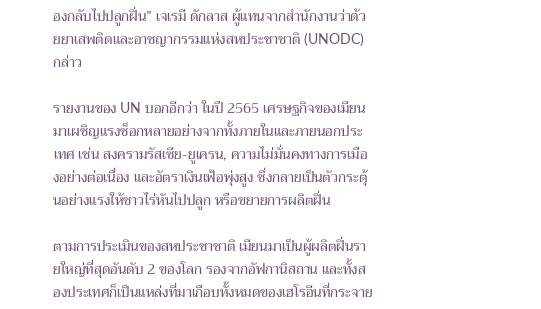องกลับไปปลูกฝิ่น” เจเรมี ดักลาส ผู้แทนจากสำนักงานว่าด้วยยาเสพติดและอาชญากรรมแห่งสหประชาชาติ (UNODC) กล่าว

รายงานของ UN บอกอีกว่า ในปี 2565 เศรษฐกิจของเมียนมาเผชิญแรงช็อกหลายอย่างจากทั้งภายในและภายนอกประเทศ เช่น สงครามรัสเซีย-ยูเครน, ความไม่มั่นคงทางการเมืองอย่างต่อเนื่อง และอัตราเงินเฟ้อพุ่งสูง ซึ่งกลายเป็นตัวกระตุ้นอย่างแรงให้ชาวไร่หันไปปลูก หรือขยายการผลิตฝิ่น

ตามการประเมินของสหประชาชาติ เมียนมาเป็นผู้ผลิตฝิ่นรายใหญ่ที่สุดอันดับ 2 ของโลก รองจากอัฟกานิสถาน และทั้งสองประเทศก็เป็นแหล่งที่มาเกือบทั้งหมดของเฮโรอีนที่กระจาย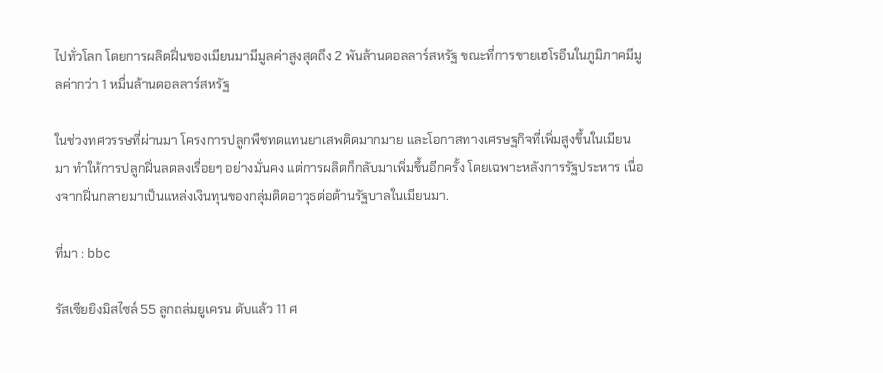ไปทั่วโลก โดยการผลิตฝิ่นของเมียนมามีมูลค่าสูงสุดถึง 2 พันล้านดอลลาร์สหรัฐ ขณะที่การขายเฮโรอีนในภูมิภาคมีมูลค่ากว่า 1 หมื่นล้านดอลลาร์สหรัฐ

ในช่วงทศวรรษที่ผ่านมา โครงการปลูกพืชทดแทนยาเสพติดมากมาย และโอกาสทางเศรษฐกิจที่เพิ่มสูงขึ้นในเมียนมา ทำให้การปลูกฝิ่นลดลงเรื่อยๆ อย่างมั่นคง แต่การผลิตก็กลับมาเพิ่มขึ้นอีกครั้ง โดยเฉพาะหลังการรัฐประหาร เนื่องจากฝิ่นกลายมาเป็นแหล่งเงินทุนของกลุ่มติดอาวุธต่อต้านรัฐบาลในเมียนมา.

ที่มา : bbc

รัสเซียยิงมิสไซล์ 55 ลูกถล่มยูเครน ดับแล้ว 11 ศ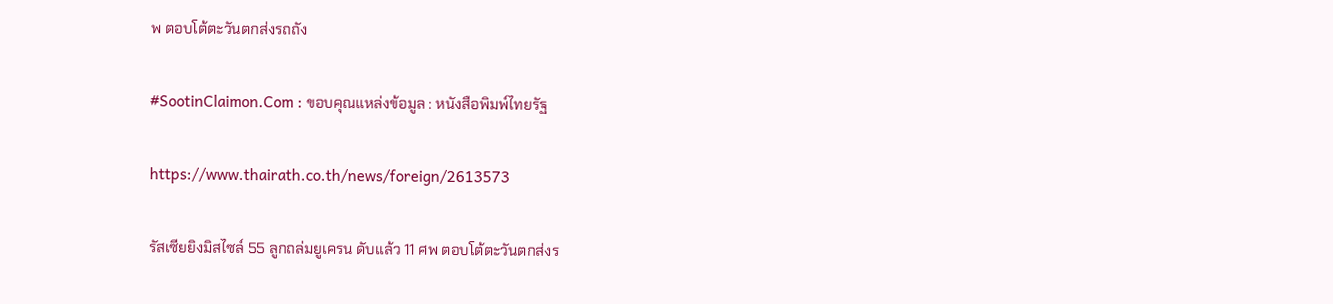พ ตอบโต้ตะวันตกส่งรถถัง

#SootinClaimon.Com : ขอบคุณแหล่งข้อมูล : หนังสือพิมพ์ไทยรัฐ

https://www.thairath.co.th/news/foreign/2613573

รัสเซียยิงมิสไซล์ 55 ลูกถล่มยูเครน ดับแล้ว 11 ศพ ตอบโต้ตะวันตกส่งร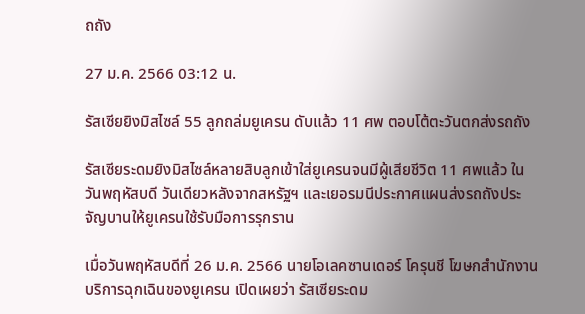ถถัง

27 ม.ค. 2566 03:12 น.

รัสเซียยิงมิสไซล์ 55 ลูกถล่มยูเครน ดับแล้ว 11 ศพ ตอบโต้ตะวันตกส่งรถถัง

รัสเซียระดมยิงมิสไซล์หลายสิบลูกเข้าใส่ยูเครนจนมีผู้เสียชีวิต 11 ศพแล้ว ในวันพฤหัสบดี วันเดียวหลังจากสหรัฐฯ และเยอรมนีประกาศแผนส่งรถถังประจัญบานให้ยูเครนใช้รับมือการรุกราน

เมื่อวันพฤหัสบดีที่ 26 ม.ค. 2566 นายโอเลคซานเดอร์ โครุนชี โฆษกสำนักงานบริการฉุกเฉินของยูเครน เปิดเผยว่า รัสเซียระดม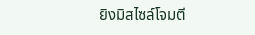ยิงมิสไซล์โจมตี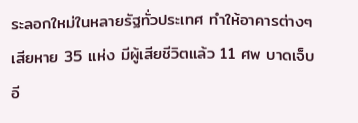ระลอกใหม่ในหลายรัฐทั่วประเทศ ทำให้อาคารต่างๆ เสียหาย 35 แห่ง มีผู้เสียชีวิตแล้ว 11 ศพ บาดเจ็บอี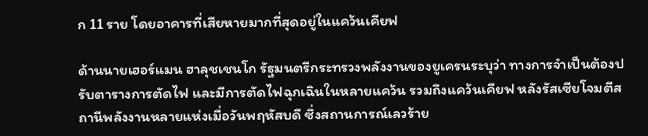ก 11 ราย โดยอาคารที่เสียหายมากที่สุดอยู่ในแคว้นเคียฟ

ด้านนายเฮอร์แมน ฮาลุชเชนโก รัฐมนตรีกระทรวงพลังงานของยูเครนระบุว่า ทางการจำเป็นต้องปรับตารางการตัดไฟ และมีการตัดไฟฉุกเฉินในหลายแคว้น รวมถึงแคว้นเคียฟ หลังรัสเซียโจมตีสถานีพลังงานหลายแห่งเมื่อวันพฤหัสบดี ซึ่งสถานการณ์เลวร้าย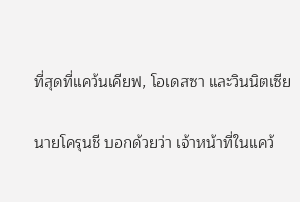ที่สุดที่แคว้นเคียฟ, โอเดสซา และวินนิตเซีย

นายโครุนชี บอกด้วยว่า เจ้าหน้าที่ในแคว้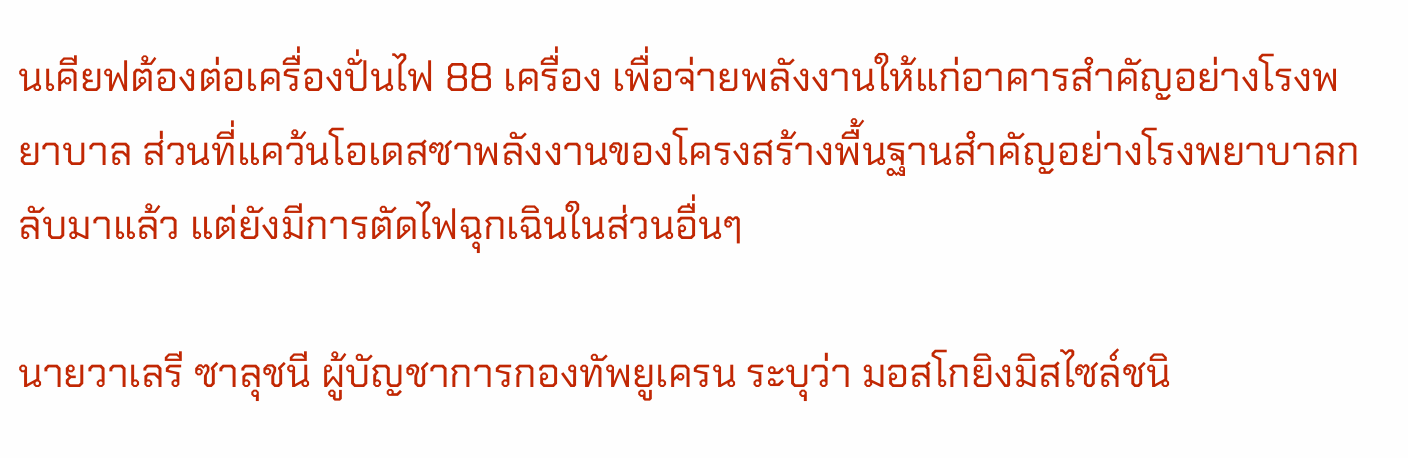นเคียฟต้องต่อเครื่องปั่นไฟ 88 เครื่อง เพื่อจ่ายพลังงานให้แก่อาคารสำคัญอย่างโรงพยาบาล ส่วนที่แคว้นโอเดสซาพลังงานของโครงสร้างพื้นฐานสำคัญอย่างโรงพยาบาลกลับมาแล้ว แต่ยังมีการตัดไฟฉุกเฉินในส่วนอื่นๆ

นายวาเลรี ซาลุชนี ผู้บัญชาการกองทัพยูเครน ระบุว่า มอสโกยิงมิสไซล์ชนิ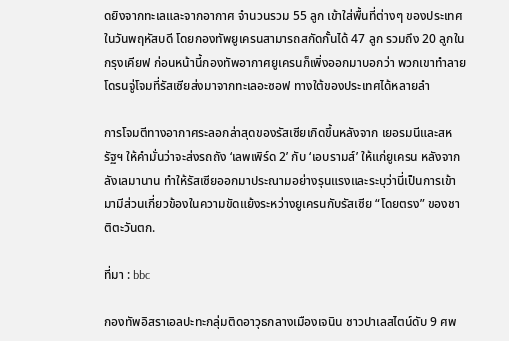ดยิงจากทะเลและจากอากาศ จำนวนรวม 55 ลูก เข้าใส่พื้นที่ต่างๆ ของประเทศในวันพฤหัสบดี โดยกองทัพยูเครนสามารถสกัดกั้นได้ 47 ลูก รวมถึง 20 ลูกในกรุงเคียฟ ก่อนหน้านี้กองทัพอากาศยูเครนก็เพิ่งออกมาบอกว่า พวกเขาทำลายโดรนจู่โจมที่รัสเซียส่งมาจากทะเลอะซอฟ ทางใต้ของประเทศได้หลายลำ

การโจมตีทางอากาศระลอกล่าสุดของรัสเซียเกิดขึ้นหลังจาก เยอรมนีและสหรัฐฯ ให้คำมั่นว่าจะส่งรถถัง ‘เลพเพิร์ด 2’ กับ ‘เอบรามส์’ ให้แก่ยูเครน หลังจากลังเลมานาน ทำให้รัสเซียออกมาประณามอย่างรุนแรงและระบุว่านี่เป็นการเข้ามามีส่วนเกี่ยวข้องในความขัดแย้งระหว่างยูเครนกับรัสเซีย “โดยตรง” ของชาติตะวันตก.

ที่มา : bbc

กองทัพอิสราเอลปะทะกลุ่มติดอาวุธกลางเมืองเจนิน ชาวปาเลสไตน์ดับ 9 ศพ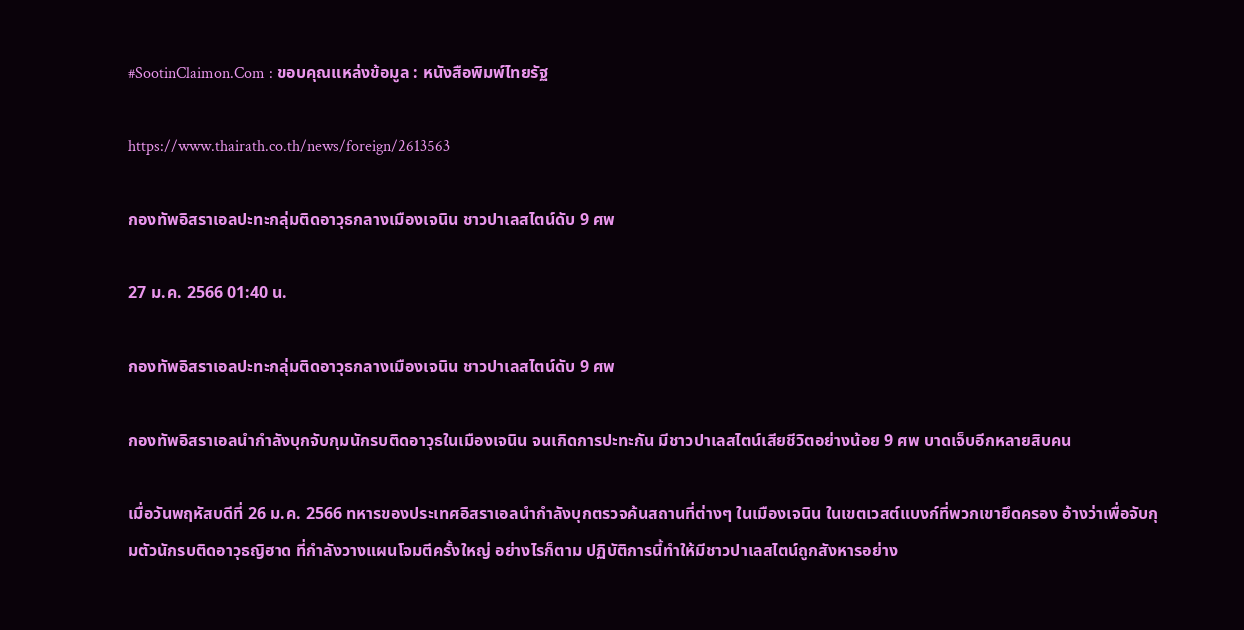#SootinClaimon.Com : ขอบคุณแหล่งข้อมูล : หนังสือพิมพ์ไทยรัฐ

https://www.thairath.co.th/news/foreign/2613563

กองทัพอิสราเอลปะทะกลุ่มติดอาวุธกลางเมืองเจนิน ชาวปาเลสไตน์ดับ 9 ศพ

27 ม.ค. 2566 01:40 น.

กองทัพอิสราเอลปะทะกลุ่มติดอาวุธกลางเมืองเจนิน ชาวปาเลสไตน์ดับ 9 ศพ

กองทัพอิสราเอลนำกำลังบุกจับกุมนักรบติดอาวุธในเมืองเจนิน จนเกิดการปะทะกัน มีชาวปาเลสไตน์เสียชีวิตอย่างน้อย 9 ศพ บาดเจ็บอีกหลายสิบคน

เมื่อวันพฤหัสบดีที่ 26 ม.ค. 2566 ทหารของประเทศอิสราเอลนำกำลังบุกตรวจค้นสถานที่ต่างๆ ในเมืองเจนิน ในเขตเวสต์แบงก์ที่พวกเขายึดครอง อ้างว่าเพื่อจับกุมตัวนักรบติดอาวุธญิฮาด ที่กำลังวางแผนโจมตีครั้งใหญ่ อย่างไรก็ตาม ปฏิบัติการนี้ทำให้มีชาวปาเลสไตน์ถูกสังหารอย่าง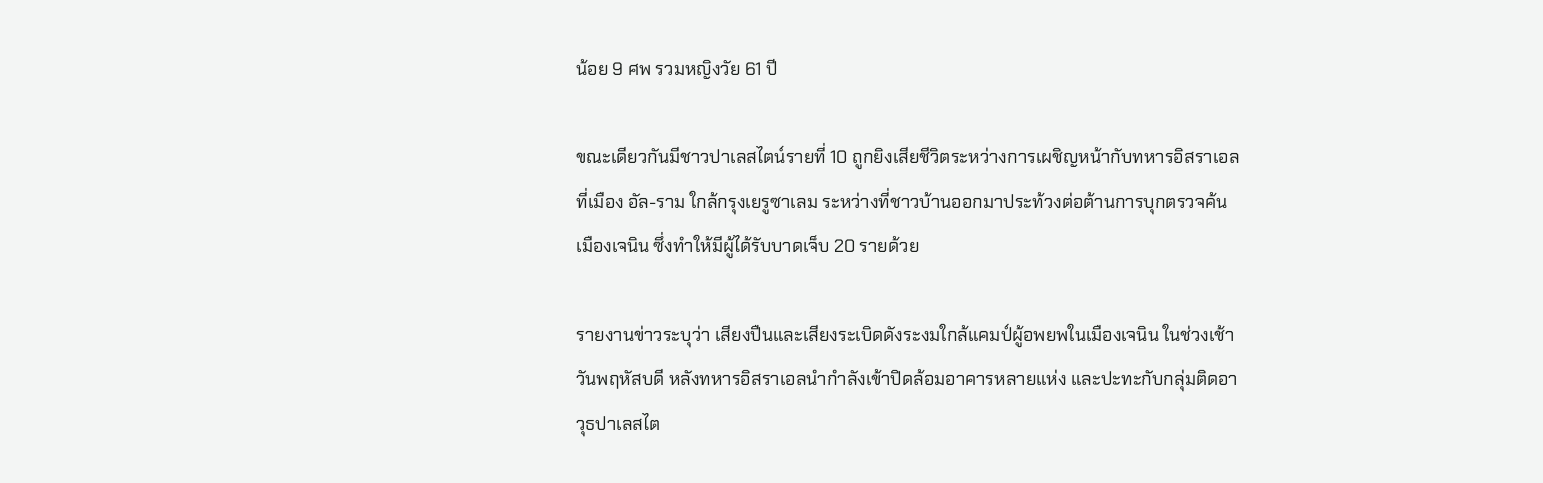น้อย 9 ศพ รวมหญิงวัย 61 ปี

ขณะเดียวกันมีชาวปาเลสไตน์รายที่ 10 ถูกยิงเสียชีวิตระหว่างการเผชิญหน้ากับทหารอิสราเอลที่เมือง อัล-ราม ใกล้กรุงเยรูซาเลม ระหว่างที่ชาวบ้านออกมาประท้วงต่อต้านการบุกตรวจค้นเมืองเจนิน ซึ่งทำให้มีผู้ได้รับบาดเจ็บ 20 รายด้วย

รายงานข่าวระบุว่า เสียงปืนและเสียงระเบิดดังระงมใกล้แคมป์ผู้อพยพในเมืองเจนิน ในช่วงเช้าวันพฤหัสบดี หลังทหารอิสราเอลนำกำลังเข้าปิดล้อมอาคารหลายแห่ง และปะทะกับกลุ่มติดอาวุธปาเลสไต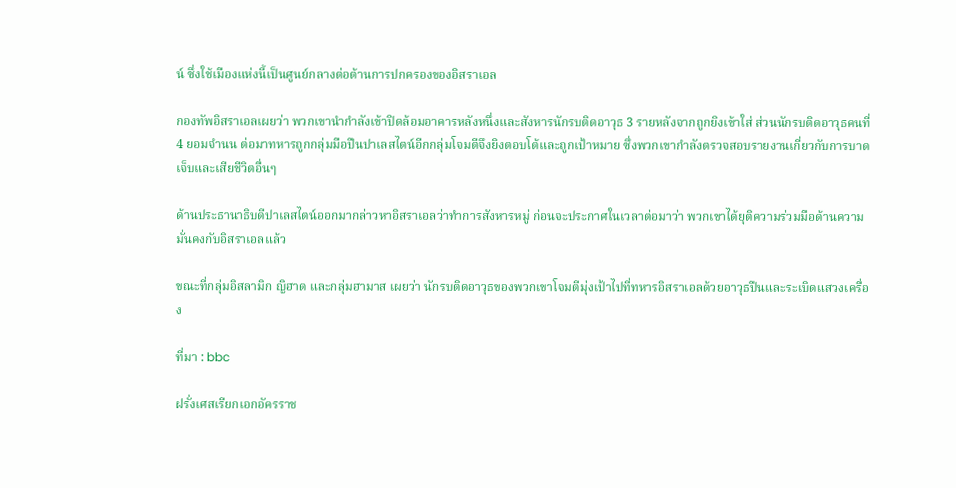น์ ซึ่งใช้เมืองแห่งนี้เป็นศูนย์กลางต่อต้านการปกครองของอิสราเอล

กองทัพอิสราเอลเผยว่า พวกเขานำกำลังเข้าปิดล้อมอาคารหลังหนึ่งและสังหารนักรบติดอาวุธ 3 รายหลังจากถูกยิงเข้าใส่ ส่วนนักรบติดอาวุธคนที่ 4 ยอมจำนน ต่อมาทหารถูกกลุ่มมือปืนปาเลสไตน์อีกกลุ่มโจมตีจึงยิงตอบโต้และถูกเป้าหมาย ซึ่งพวกเขากำลังตรวจสอบรายงานเกี่ยวกับการบาดเจ็บและเสียชีวิตอื่นๆ

ด้านประธานาธิบดีปาเลสไตน์ออกมากล่าวหาอิสราเอลว่าทำการสังหารหมู่ ก่อนจะประกาศในเวลาต่อมาว่า พวกเขาได้ยุติความร่วมมือด้านความมั่นคงกับอิสราเอลแล้ว

ขณะที่กลุ่มอิสลามิก ญิฮาด และกลุ่มฮามาส เผยว่า นักรบติดอาวุธของพวกเขาโจมตีมุ่งเป้าไปที่ทหารอิสราเอลด้วยอาวุธปืนและระเบิดแสวงเครื่อง

ที่มา : bbc

ฝรั่งเศสเรียกเอกอัครราช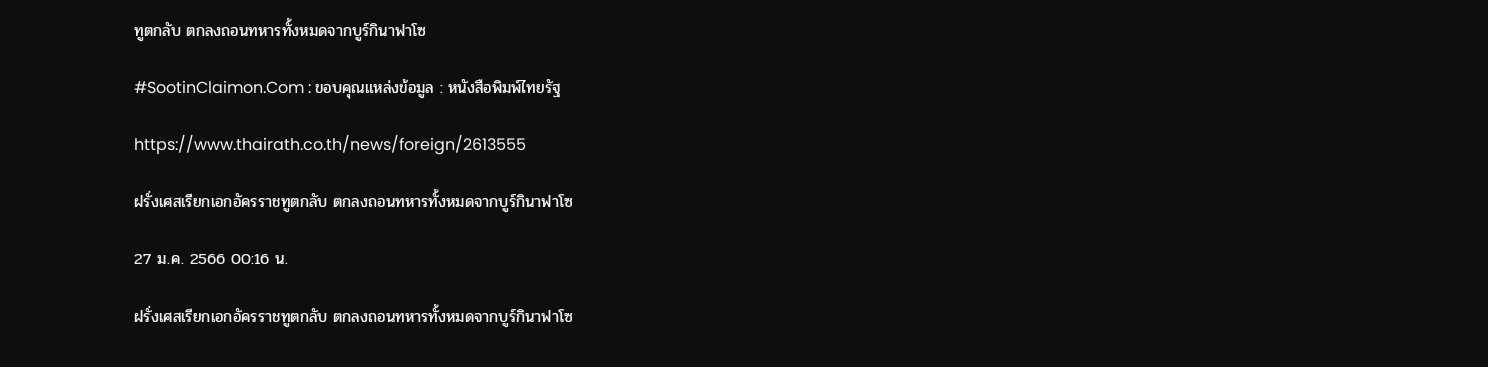ทูตกลับ ตกลงถอนทหารทั้งหมดจากบูร์กินาฟาโซ

#SootinClaimon.Com : ขอบคุณแหล่งข้อมูล : หนังสือพิมพ์ไทยรัฐ

https://www.thairath.co.th/news/foreign/2613555

ฝรั่งเศสเรียกเอกอัครราชทูตกลับ ตกลงถอนทหารทั้งหมดจากบูร์กินาฟาโซ

27 ม.ค. 2566 00:16 น.

ฝรั่งเศสเรียกเอกอัครราชทูตกลับ ตกลงถอนทหารทั้งหมดจากบูร์กินาฟาโซ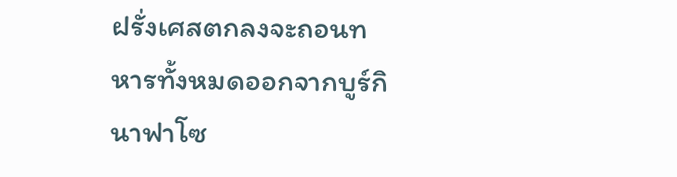ฝรั่งเศสตกลงจะถอนทหารทั้งหมดออกจากบูร์กินาฟาโซ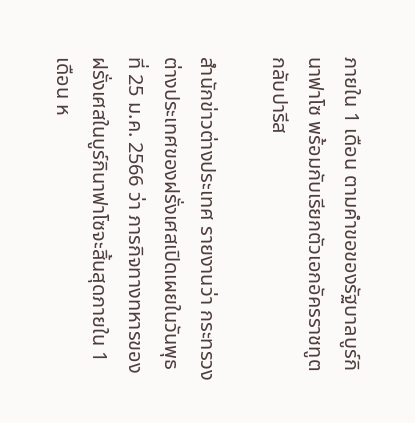ภายใน 1 เดือน ตามคำขอของรัฐบาลบูร์กินาฟาโซ พร้อมกับเรียกตัวเอกอัครราชทูตกลับปารีส

สำนักข่าวต่างประเทศ รายงานว่า กระทรวงต่างประเทศของฝรั่งเศสเปิดเผยในวันพุธที่ 25 ม.ค. 2566 ว่า ภารกิจทางทหารของฝรั่งเศสในบูร์กินาฟาโซจะสิ้นสุดภายใน 1 เดือน ห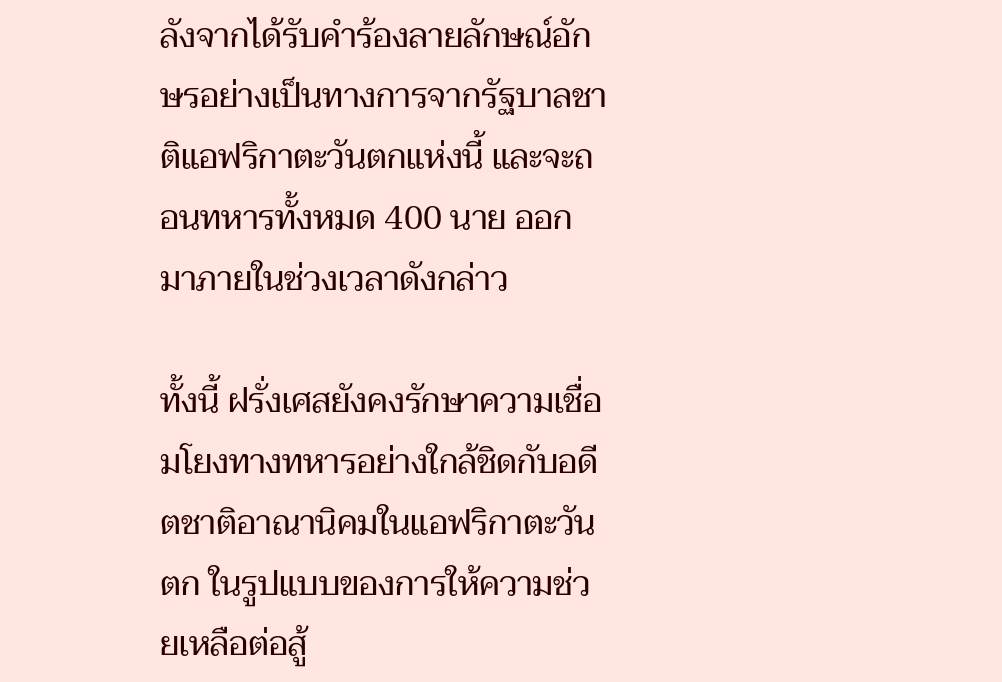ลังจากได้รับคำร้องลายลักษณ์อักษรอย่างเป็นทางการจากรัฐบาลชาติแอฟริกาตะวันตกแห่งนี้ และจะถอนทหารทั้งหมด 400 นาย ออกมาภายในช่วงเวลาดังกล่าว

ทั้งนี้ ฝรั่งเศสยังคงรักษาความเชื่อมโยงทางทหารอย่างใกล้ชิดกับอดีตชาติอาณานิคมในแอฟริกาตะวันตก ในรูปแบบของการให้ความช่วยเหลือต่อสู้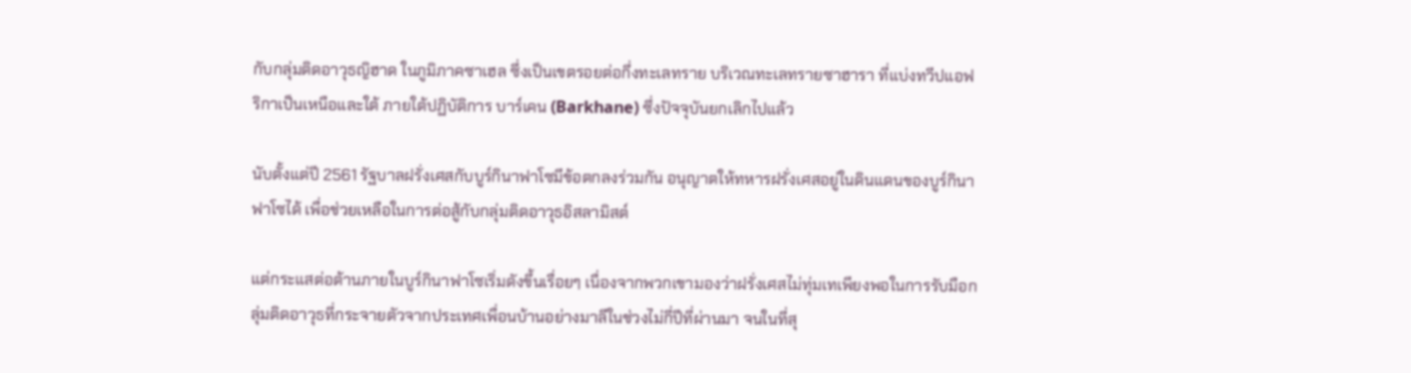กับกลุ่มติดอาวุธญิฮาด ในภูมิภาคซาเฮล ซึ่งเป็นเขตรอยต่อกึ่งทะเลทราย บริเวณทะเลทรายซาฮารา ที่แบ่งทวีปแอฟริกาเป็นเหนือและใต้ ภายใต้ปฏิบัติการ บาร์เคน (Barkhane) ซึ่งปัจจุบันยกเลิกไปแล้ว

นับตั้งแต่ปี 2561 รัฐบาลฝรั่งเศสกับบูร์กินาฟาโซมีข้อตกลงร่วมกัน อนุญาตให้ทหารฝรั่งเศสอยู่ในดินแดนของบูร์กินาฟาโซได้ เพื่อช่วยเหลือในการต่อสู้กับกลุ่มติดอาวุธอิสลามิสต์

แต่กระแสต่อต้านภายในบูร์กินาฟาโซเริ่มดังขึ้นเรื่อยๆ เนื่องจากพวกเขามองว่าฝรั่งเศสไม่ทุ่มเทเพียงพอในการรับมือกลุ่มติดอาวุธที่กระจายตัวจากประเทศเพื่อนบ้านอย่างมาลีในช่วงไม่กี่ปีที่ผ่านมา จนในที่สุ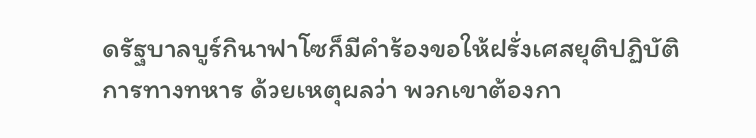ดรัฐบาลบูร์กินาฟาโซก็มีคำร้องขอให้ฝรั่งเศสยุติปฏิบัติการทางทหาร ด้วยเหตุผลว่า พวกเขาต้องกา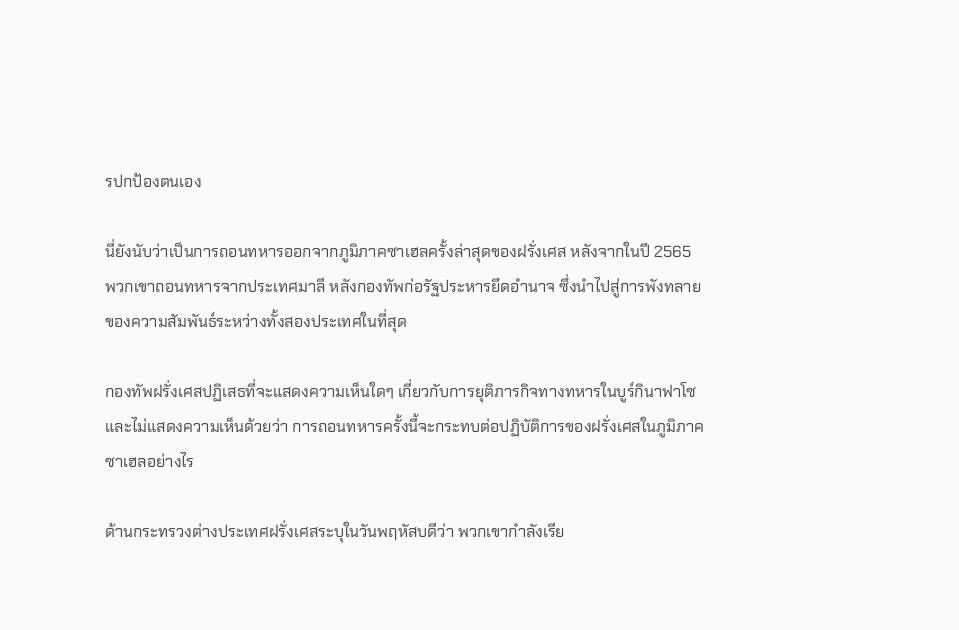รปกป้องตนเอง

นี่ยังนับว่าเป็นการถอนทหารออกจากภูมิภาคซาเฮลครั้งล่าสุดของฝรั่งเศส หลังจากในปี 2565 พวกเขาถอนทหารจากประเทศมาลี หลังกองทัพก่อรัฐประหารยึดอำนาจ ซึ่งนำไปสู่การพังทลายของความสัมพันธ์ระหว่างทั้งสองประเทศในที่สุด

กองทัพฝรั่งเศสปฏิเสธที่จะแสดงความเห็นใดๆ เกี่ยวกับการยุติภารกิจทางทหารในบูร์กินาฟาโซ และไม่แสดงความเห็นด้วยว่า การถอนทหารครั้งนี้จะกระทบต่อปฏิบัติการของฝรั่งเศสในภูมิภาคซาเฮลอย่างไร

ด้านกระทรวงต่างประเทศฝรั่งเศสระบุในวันพฤหัสบดีว่า พวกเขากำลังเรีย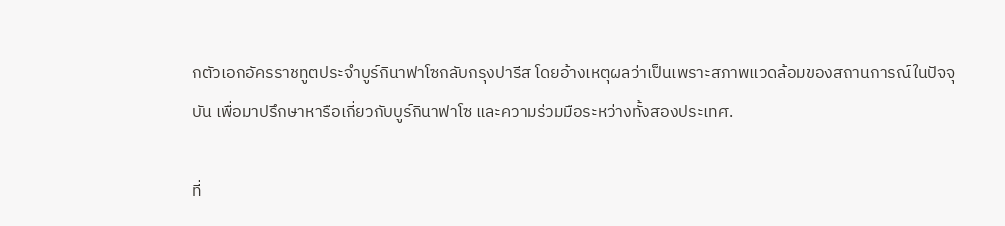กตัวเอกอัครราชทูตประจำบูร์กินาฟาโซกลับกรุงปารีส โดยอ้างเหตุผลว่าเป็นเพราะสภาพแวดล้อมของสถานการณ์ในปัจจุบัน เพื่อมาปรึกษาหารือเกี่ยวกับบูร์กินาฟาโซ และความร่วมมือระหว่างทั้งสองประเทศ.

ที่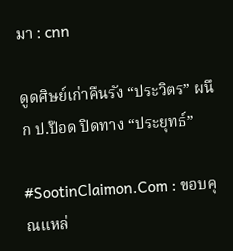มา : cnn

ดูดศิษย์เก่าคืนรัง “ประวิตร” ผนึก ป.ป๊อด ปิดทาง “ประยุทธ์”

#SootinClaimon.Com : ขอบคุณแหล่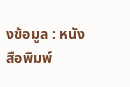งข้อมูล : หนังสือพิมพ์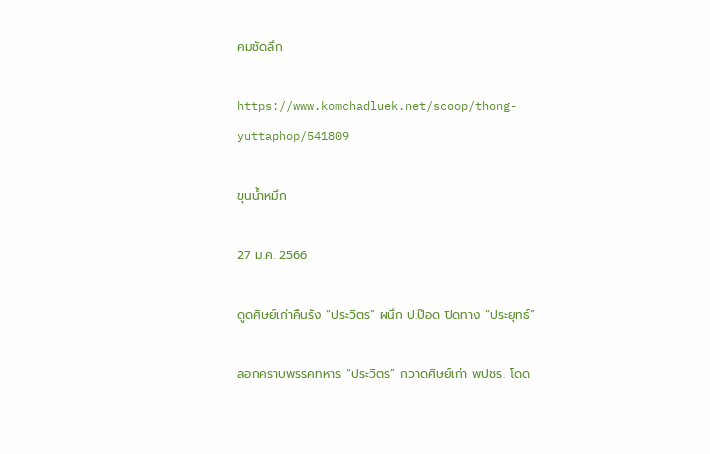คมชัดลึก

https://www.komchadluek.net/scoop/thong-yuttaphop/541809

ขุนน้ำหมึก

27 ม.ค. 2566

ดูดศิษย์เก่าคืนรัง “ประวิตร” ผนึก ป.ป๊อด ปิดทาง “ประยุทธ์”

ลอกคราบพรรคทหาร “ประวิตร” กวาดศิษย์เก่า พปชร. โดด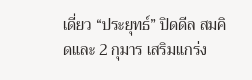เดี่ยว “ประยุทธ์” ปิดดีล สมคิดและ 2 กุมาร เสริมแกร่ง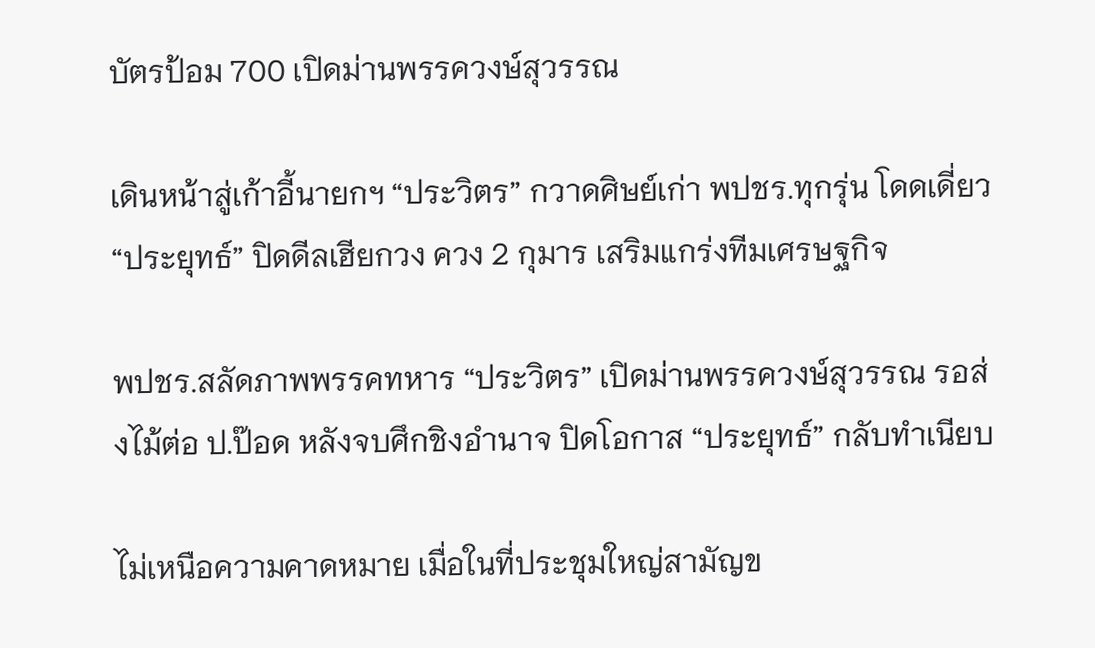บัตรป้อม 700 เปิดม่านพรรควงษ์สุวรรณ

เดินหน้าสู่เก้าอี้นายกฯ “ประวิตร” กวาดศิษย์เก่า พปชร.ทุกรุ่น โดดเดี่ยว “ประยุทธ์” ปิดดีลเฮียกวง ควง 2 กุมาร เสริมแกร่งทีมเศรษฐกิจ

พปชร.สลัดภาพพรรคทหาร “ประวิตร” เปิดม่านพรรควงษ์สุวรรณ รอส่งไม้ต่อ ป.ป๊อด หลังจบศึกชิงอำนาจ ปิดโอกาส “ประยุทธ์” กลับทำเนียบ

ไม่เหนือความคาดหมาย เมื่อในที่ประชุมใหญ่สามัญข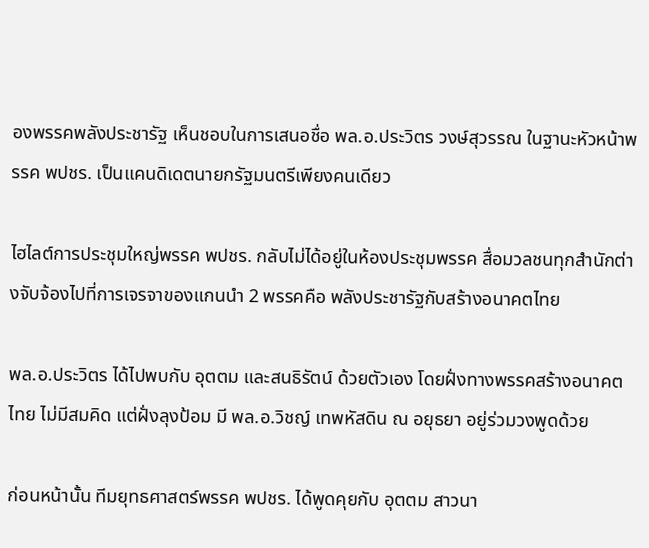องพรรคพลังประชารัฐ เห็นชอบในการเสนอชื่อ พล.อ.ประวิตร วงษ์สุวรรณ ในฐานะหัวหน้าพรรค พปชร. เป็นแคนดิเดตนายกรัฐมนตรีเพียงคนเดียว

ไฮไลต์การประชุมใหญ่พรรค พปชร. กลับไม่ได้อยู่ในห้องประชุมพรรค สื่อมวลชนทุกสำนักต่างจับจ้องไปที่การเจรจาของแกนนำ 2 พรรคคือ พลังประชารัฐกับสร้างอนาคตไทย

พล.อ.ประวิตร ได้ไปพบกับ อุตตม และสนธิรัตน์ ด้วยตัวเอง โดยฝั่งทางพรรคสร้างอนาคตไทย ไม่มีสมคิด แต่ฝั่งลุงป้อม มี พล.อ.วิชญ์ เทพหัสดิน ณ อยุธยา อยู่ร่วมวงพูดด้วย

ก่อนหน้านั้น ทีมยุทธศาสตร์พรรค พปชร. ได้พูดคุยกับ อุตตม สาวนา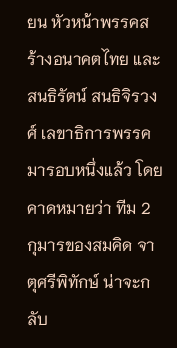ยน หัวหน้าพรรคสร้างอนาคตไทย และสนธิรัตน์ สนธิจิรวงศ์ เลขาธิการพรรค มารอบหนึ่งแล้ว โดยคาดหมายว่า ทีม 2 กุมารของสมคิด จาตุศรีพิทักษ์ น่าจะกลับ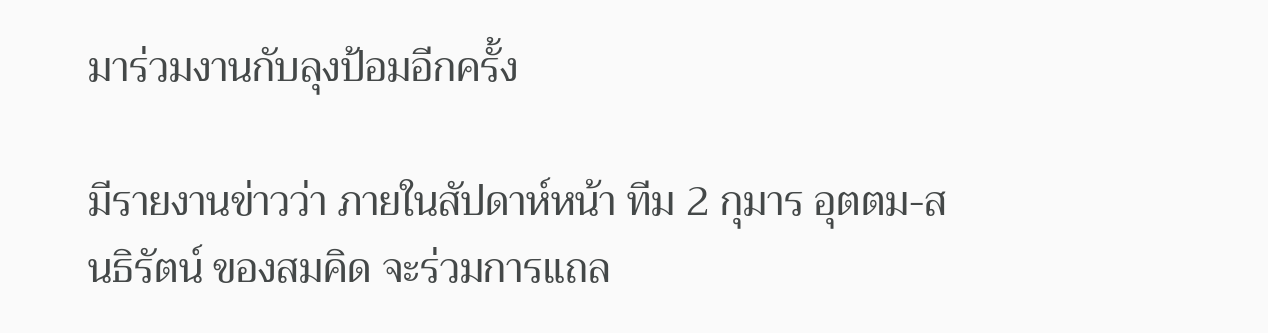มาร่วมงานกับลุงป้อมอีกครั้ง

มีรายงานข่าวว่า ภายในสัปดาห์หน้า ทีม 2 กุมาร อุตตม-สนธิรัตน์ ของสมคิด จะร่วมการแถล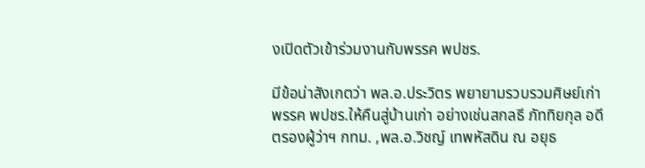งเปิดตัวเข้าร่วมงานกับพรรค พปชร.

มีข้อน่าสังเกตว่า พล.อ.ประวิตร พยายามรวบรวมศิษย์เก่าพรรค พปชร.ให้คืนสู่บ้านเก่า อย่างเช่นสกลธี ภัททิยกุล อดีตรองผู้ว่าฯ กทม. ,พล.อ.วิชญ์ เทพหัสดิน ณ อยุธ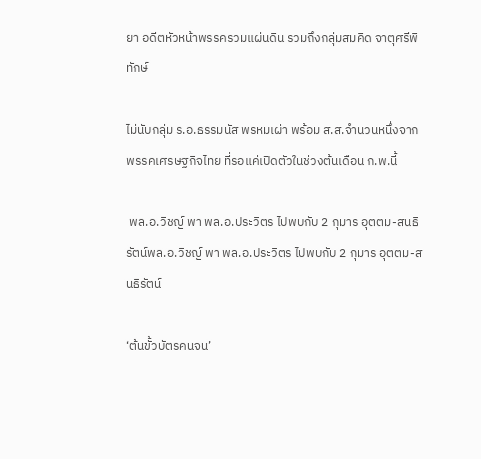ยา อดีตหัวหน้าพรรครวมแผ่นดิน รวมถึงกลุ่มสมคิด จาตุศรีพิทักษ์

ไม่นับกลุ่ม ร.อ.ธรรมนัส พรหมเผ่า พร้อม ส.ส.จำนวนหนึ่งจากพรรคเศรษฐกิจไทย ที่รอแค่เปิดตัวในช่วงต้นเดือน ก.พ.นี้

 พล.อ.วิชญ์ พา พล.อ.ประวิตร ไปพบกับ 2 กุมาร อุตตม-สนธิรัตน์พล.อ.วิชญ์ พา พล.อ.ประวิตร ไปพบกับ 2 กุมาร อุตตม-สนธิรัตน์

‘ต้นขั้วบัตรคนจน’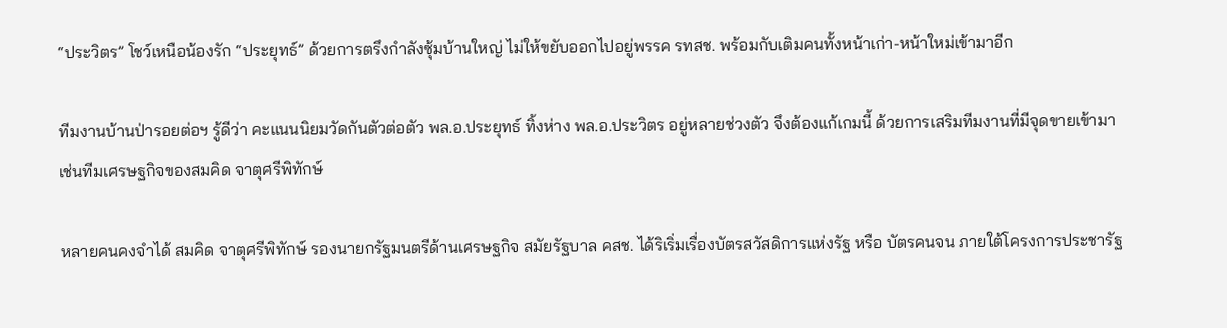“ประวิตร” โชว์เหนือน้องรัก “ประยุทธ์” ด้วยการตรึงกำลังซุ้มบ้านใหญ่ ไม่ให้ขยับออกไปอยู่พรรค รทสช. พร้อมกับเติมคนทั้งหน้าเก่า-หน้าใหม่เข้ามาอีก

ทีมงานบ้านป่ารอยต่อฯ รู้ดีว่า คะแนนนิยมวัดกันตัวต่อตัว พล.อ.ประยุทธ์ ทิ้งห่าง พล.อ.ประวิตร อยู่หลายช่วงตัว จึงต้องแก้เกมนี้ ด้วยการเสริมทีมงานที่มีจุดขายเข้ามา เช่นทีมเศรษฐกิจของสมคิด จาตุศรีพิทักษ์

หลายคนคงจำได้ สมคิด จาตุศรีพิทักษ์ รองนายกรัฐมนตรีด้านเศรษฐกิจ สมัยรัฐบาล คสช. ได้ริเริ่มเรื่องบัตรสวัสดิการแห่งรัฐ หรือ บัตรคนจน ภายใต้โครงการประชารัฐ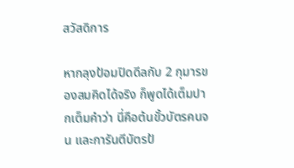สวัสดิการ

หากลุงป้อมปิดดีลกับ 2 กุมารของสมคิดได้จริง ก็พูดได้เต็มปากเต็มคำว่า นี่คือต้นขั้วบัตรคนจน และการันตีบัตรป้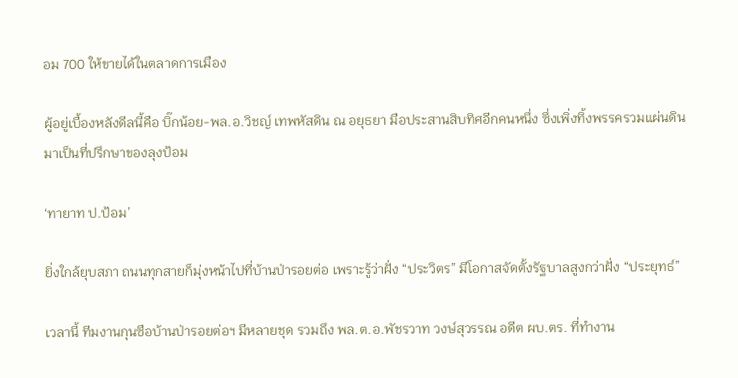อม 700 ให้ขายได้ในตลาดการเมือง

ผู้อยู่เบื้องหลังดีลนี้คือ บิ๊กน้อย-พล.อ.วิชญ์ เทพหัสดิน ณ อยุธยา มือประสานสิบทิศอีกคนหนึ่ง ซึ่งเพิ่งทิ้งพรรครวมแผ่นดิน มาเป็นที่ปรึกษาของลุงป้อม

‘ทายาท ป.ป้อม’

ยิ่งใกล้ยุบสภา ถนนทุกสายก็มุ่งหน้าไปที่บ้านป่ารอยต่อ เพราะรู้ว่าฝั่ง “ประวิตร” มีโอกาสจัดตั้งรัฐบาลสูงกว่าฝั่ง “ประยุทธ์”

เวลานี้ ทีมงานกุนซือบ้านป่ารอยต่อฯ มีหลายชุด รวมถึง พล.ต.อ.พัชรวาท วงษ์สุวรรณ อดีต ผบ.ตร. ที่ทำงาน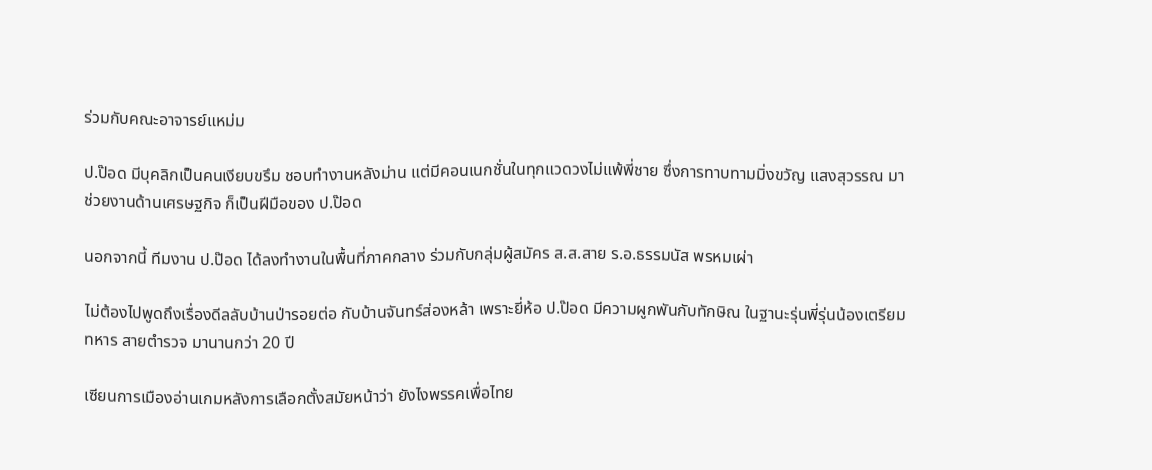ร่วมกับคณะอาจารย์แหม่ม

ป.ป๊อด มีบุคลิกเป็นคนเงียบขรึม ชอบทำงานหลังม่าน แต่มีคอนเนกชั่นในทุกแวดวงไม่แพ้พี่ชาย ซึ่งการทาบทามมิ่งขวัญ แสงสุวรรณ มาช่วยงานด้านเศรษฐกิจ ก็เป็นฝีมือของ ป.ป๊อด

นอกจากนี้ ทีมงาน ป.ป๊อด ได้ลงทำงานในพื้นที่ภาคกลาง ร่วมกับกลุ่มผู้สมัคร ส.ส.สาย ร.อ.ธรรมนัส พรหมเผ่า

ไม่ต้องไปพูดถึงเรื่องดีลลับบ้านป่ารอยต่อ กับบ้านจันทร์ส่องหล้า เพราะยี่ห้อ ป.ป๊อด มีความผูกพันกับทักษิณ ในฐานะรุ่นพี่รุ่นน้องเตรียมทหาร สายตำรวจ มานานกว่า 20 ปี

เซียนการเมืองอ่านเกมหลังการเลือกตั้งสมัยหน้าว่า ยังไงพรรคเพื่อไทย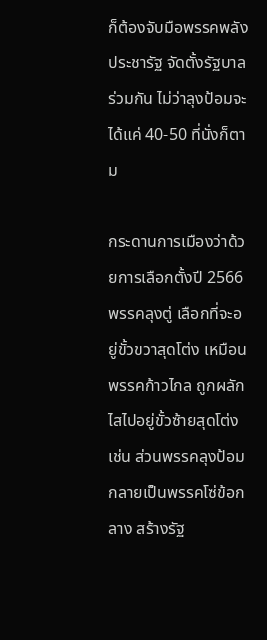ก็ต้องจับมือพรรคพลังประชารัฐ จัดตั้งรัฐบาลร่วมกัน ไม่ว่าลุงป้อมจะได้แค่ 40-50 ที่นั่งก็ตาม

กระดานการเมืองว่าด้วยการเลือกตั้งปี 2566 พรรคลุงตู่ เลือกที่จะอยู่ขั้วขวาสุดโต่ง เหมือนพรรคก้าวไกล ถูกผลักไสไปอยู่ขั้วซ้ายสุดโต่งเช่น ส่วนพรรคลุงป้อมกลายเป็นพรรคโซ่ข้อกลาง สร้างรัฐ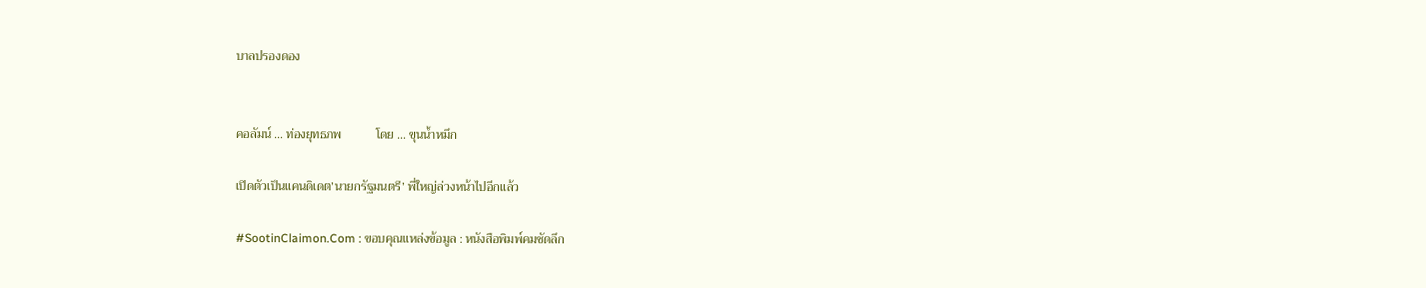บาลปรองดอง


คอลัมน์ … ท่องยุทธภพ           โดย … ขุนน้ำหมึก

เปิดตัวเป็นแคนดิเดต’นายกรัฐมนตรี’ พี่ใหญ่ล่วงหน้าไปอีกแล้ว

#SootinClaimon.Com : ขอบคุณแหล่งข้อมูล : หนังสือพิมพ์คมชัดลึก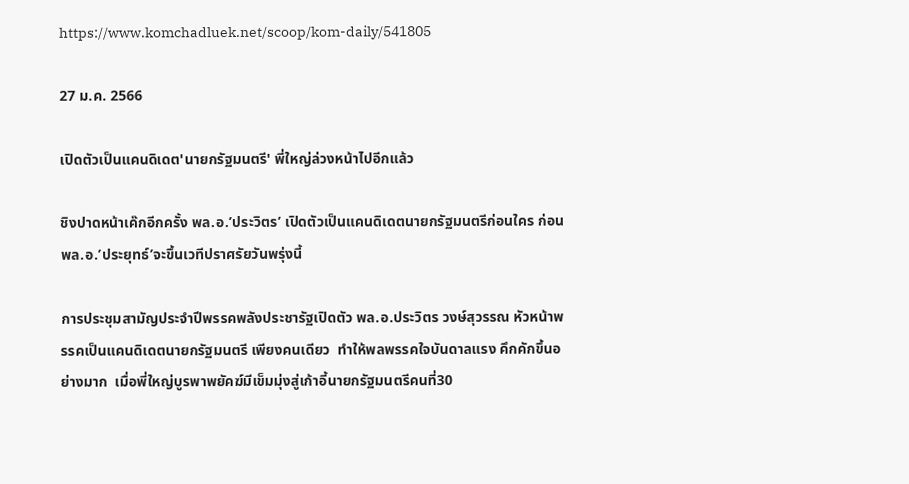https://www.komchadluek.net/scoop/kom-daily/541805

27 ม.ค. 2566

เปิดตัวเป็นแคนดิเดต'นายกรัฐมนตรี' พี่ใหญ่ล่วงหน้าไปอีกแล้ว

ชิงปาดหน้าเค๊กอีกครั้ง พล.อ.’ประวิตร’ เปิดตัวเป็นแคนดิเดตนายกรัฐมนตรีก่อนใคร ก่อนพล.อ.’ประยุทธ์’จะขึ้นเวทีปราศรัยวันพรุ่งนี้

การประชุมสามัญประจำปีพรรคพลังประชารัฐเปิดตัว พล.อ.ประวิตร วงษ์สุวรรณ หัวหน้าพรรคเป็นแคนดิเดตนายกรัฐมนตรี เพียงคนเดียว  ทำให้พลพรรคใจบันดาลแรง คึกคักขึ้นอย่างมาก  เมื่อพี่ใหญ่บูรพาพยัคฆ์มีเข็มมุ่งสู่เก้าอี้นายกรัฐมนตรีคนที่30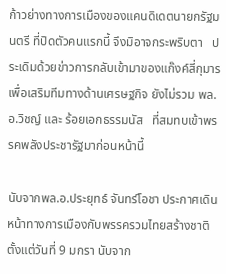ก้าวย่างทางการเมืองของแคนดิเดตนายกรัฐมนตรี ที่ปิดตัวคนแรกนี้ จึงมิอาจกระพริบตา   ประเดิมด้วยข่าวการกลับเข้ามาของแก๊งค์สี่กุมาร  เพื่อเสริมทีมทางด้านเศรษฐกิจ ยังไม่รวม พล.อ.วิชญ์ และ ร้อยเอกธรรมนัส   ที่สมทบเข้าพรรคพลังประชารัฐมาก่อนหน้านี้

นับจากพล.อ.ประยุทธ์ จันทร์โอชา ประกาศเดินหน้าทางการเมืองกับพรรครวมไทยสร้างชาติ ตั้งแต่วันที่ 9 มกรา นับจาก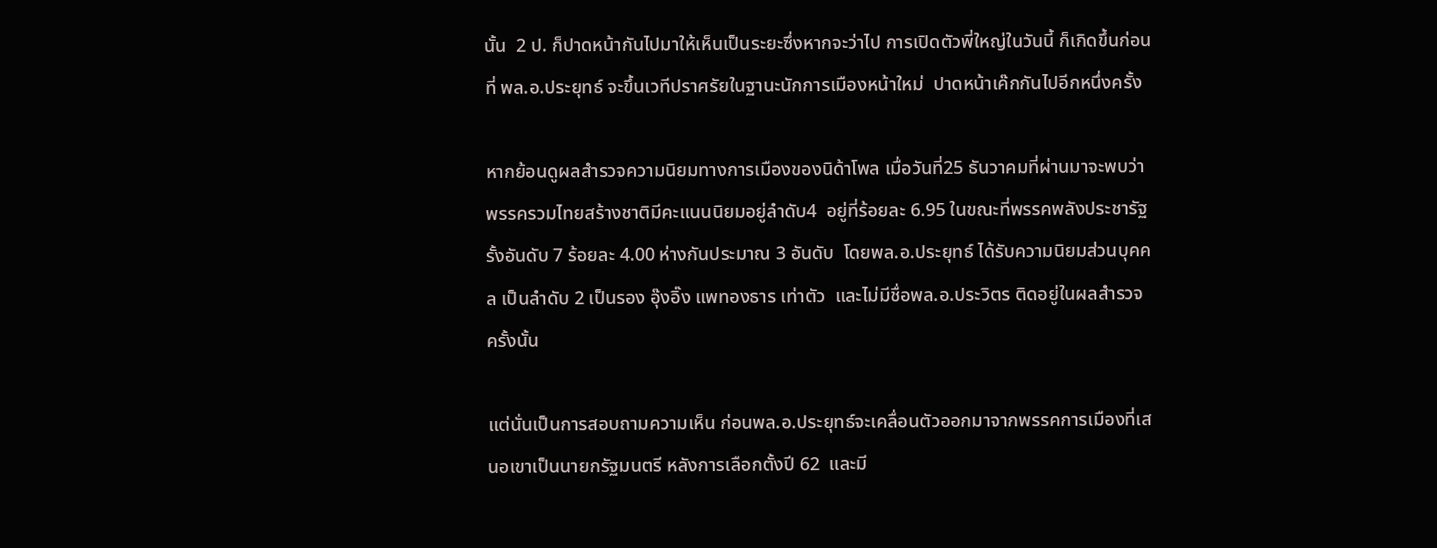นั้น  2 ป. ก็ปาดหน้ากันไปมาให้เห็นเป็นระยะซึ่งหากจะว่าไป การเปิดตัวพี่ใหญ่ในวันนี้ ก็เกิดขึ้นก่อนที่ พล.อ.ประยุทธ์ จะขึ้นเวทีปราศรัยในฐานะนักการเมืองหน้าใหม่  ปาดหน้าเค๊กกันไปอีกหนึ่งครั้ง

หากย้อนดูผลสำรวจความนิยมทางการเมืองของนิด้าโพล เมื่อวันที่25 ธันวาคมที่ผ่านมาจะพบว่า พรรครวมไทยสร้างชาติมีคะแนนนิยมอยู่ลำดับ4  อยู่ที่ร้อยละ 6.95 ในขณะที่พรรคพลังประชารัฐรั้งอันดับ 7 ร้อยละ 4.00 ห่างกันประมาณ 3 อันดับ  โดยพล.อ.ประยุทธ์ ได้รับความนิยมส่วนบุคคล เป็นลำดับ 2 เป็นรอง อุ๊งอิ๊ง แพทองธาร เท่าตัว  และไม่มีชื่อพล.อ.ประวิตร ติดอยู่ในผลสำรวจครั้งนั้น

แต่นั่นเป็นการสอบถามความเห็น ก่อนพล.อ.ประยุทธ์จะเคลื่อนตัวออกมาจากพรรคการเมืองที่เสนอเขาเป็นนายกรัฐมนตรี หลังการเลือกตั้งปี 62  และมี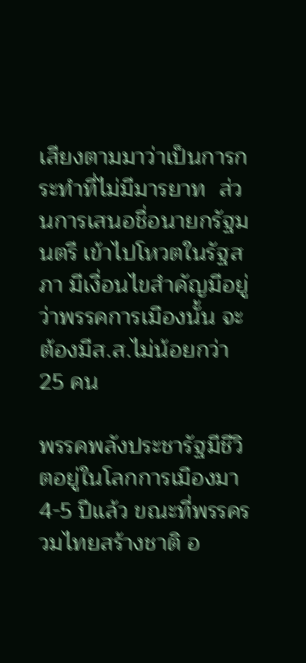เสียงตามมาว่าเป็นการกระทำที่ไม่มีมารยาท  ส่วนการเสนอชื่อนายกรัฐมนตรี เข้าไปโหวตในรัฐสภา มีเงื่อนไขสำคัญมีอยู่ว่าพรรคการเมืองนั้น จะต้องมีส.ส.ไม่น้อยกว่า 25 คน

พรรคพลังประชารัฐมีชีวิตอยู่ในโลกการเมืองมา 4-5 ปีแล้ว ขณะที่พรรครวมไทยสร้างชาติ อ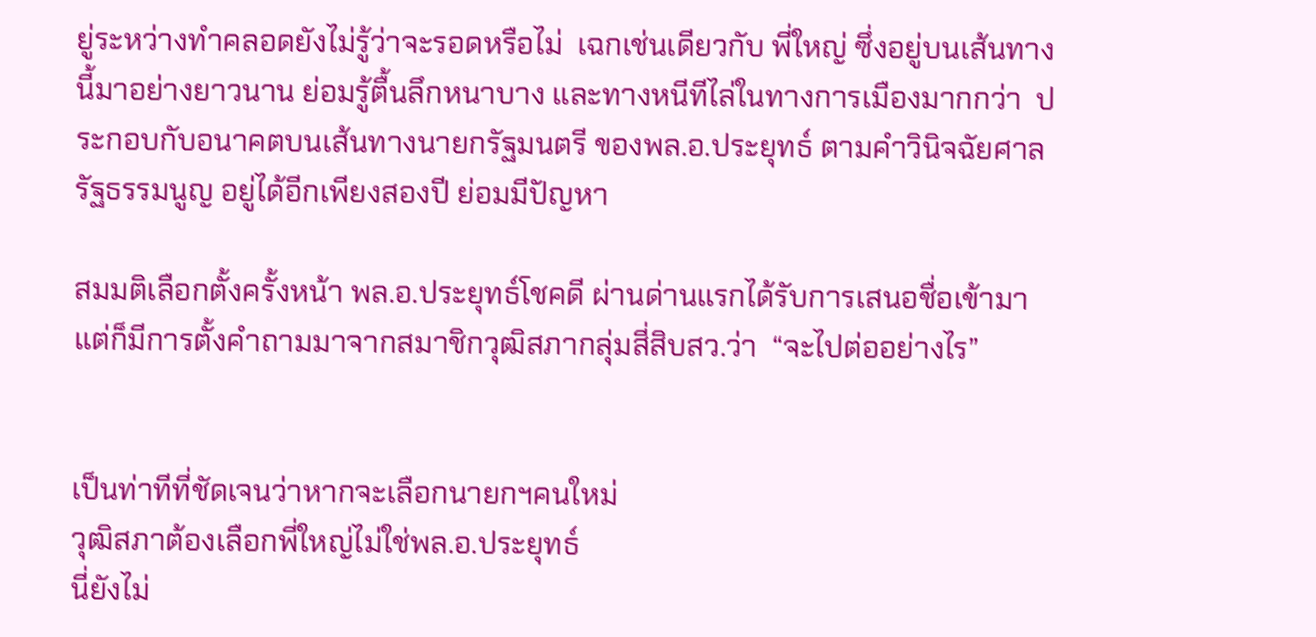ยู่ระหว่างทำคลอดยังไม่รู้ว่าจะรอดหรือไม่  เฉกเช่นเดียวกับ พี่ใหญ่ ซึ่งอยู่บนเส้นทางนี้มาอย่างยาวนาน ย่อมรู้ตื้นลึกหนาบาง และทางหนีทีไล่ในทางการเมืองมากกว่า  ประกอบกับอนาคตบนเส้นทางนายกรัฐมนตรี ของพล.อ.ประยุทธ์ ตามคำวินิจฉัยศาลรัฐธรรมนูญ อยู่ได้อีกเพียงสองปี ย่อมมีปัญหา

สมมติเลือกตั้งครั้งหน้า พล.อ.ประยุทธ์โชคดี ผ่านด่านแรกได้รับการเสนอชื่อเข้ามา
แต่ก็มีการตั้งคำถามมาจากสมาชิกวุฒิสภากลุ่มสี่สิบสว.ว่า  “จะไปต่ออย่างไร”


เป็นท่าทีที่ชัดเจนว่าหากจะเลือกนายกฯคนใหม่
วุฒิสภาต้องเลือกพี่ใหญ่ไม่ใช่พล.อ.ประยุทธ์
นี่ยังไม่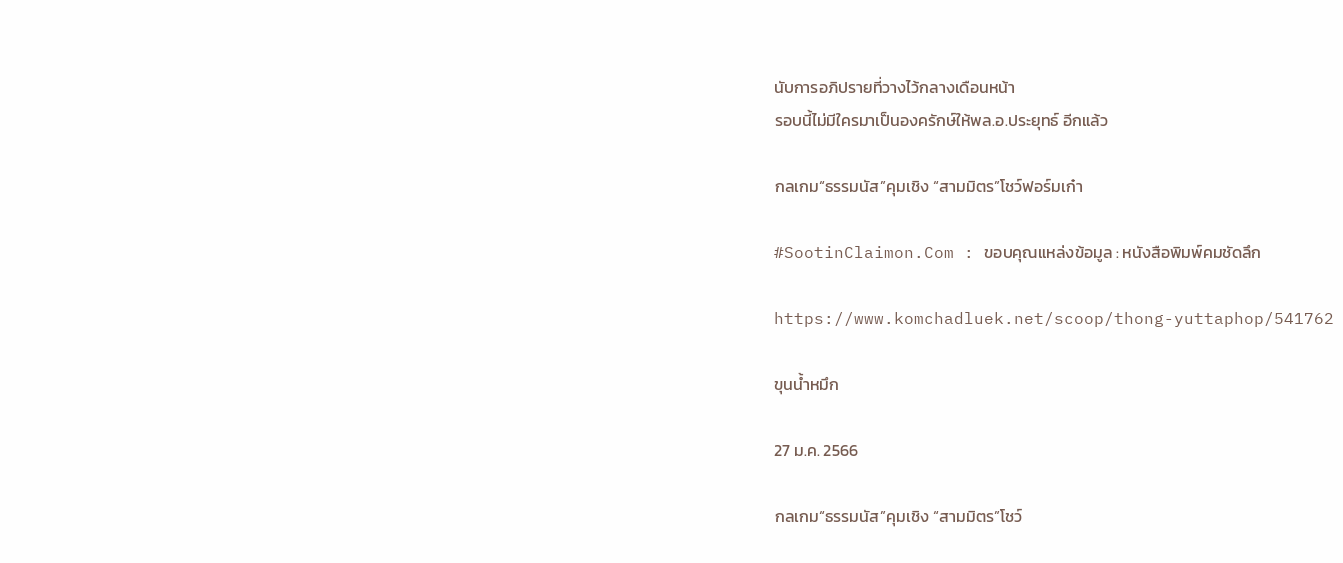นับการอภิปรายที่วางไว้กลางเดือนหน้า
รอบนี้ไม่มีใครมาเป็นองครักษ์ให้พล.อ.ประยุทธ์ อีกแล้ว

กลเกม“ธรรมนัส”คุมเชิง “สามมิตร”โชว์ฟอร์มเก๋า

#SootinClaimon.Com : ขอบคุณแหล่งข้อมูล : หนังสือพิมพ์คมชัดลึก

https://www.komchadluek.net/scoop/thong-yuttaphop/541762

ขุนน้ำหมึก

27 ม.ค. 2566

กลเกม“ธรรมนัส”คุมเชิง “สามมิตร”โชว์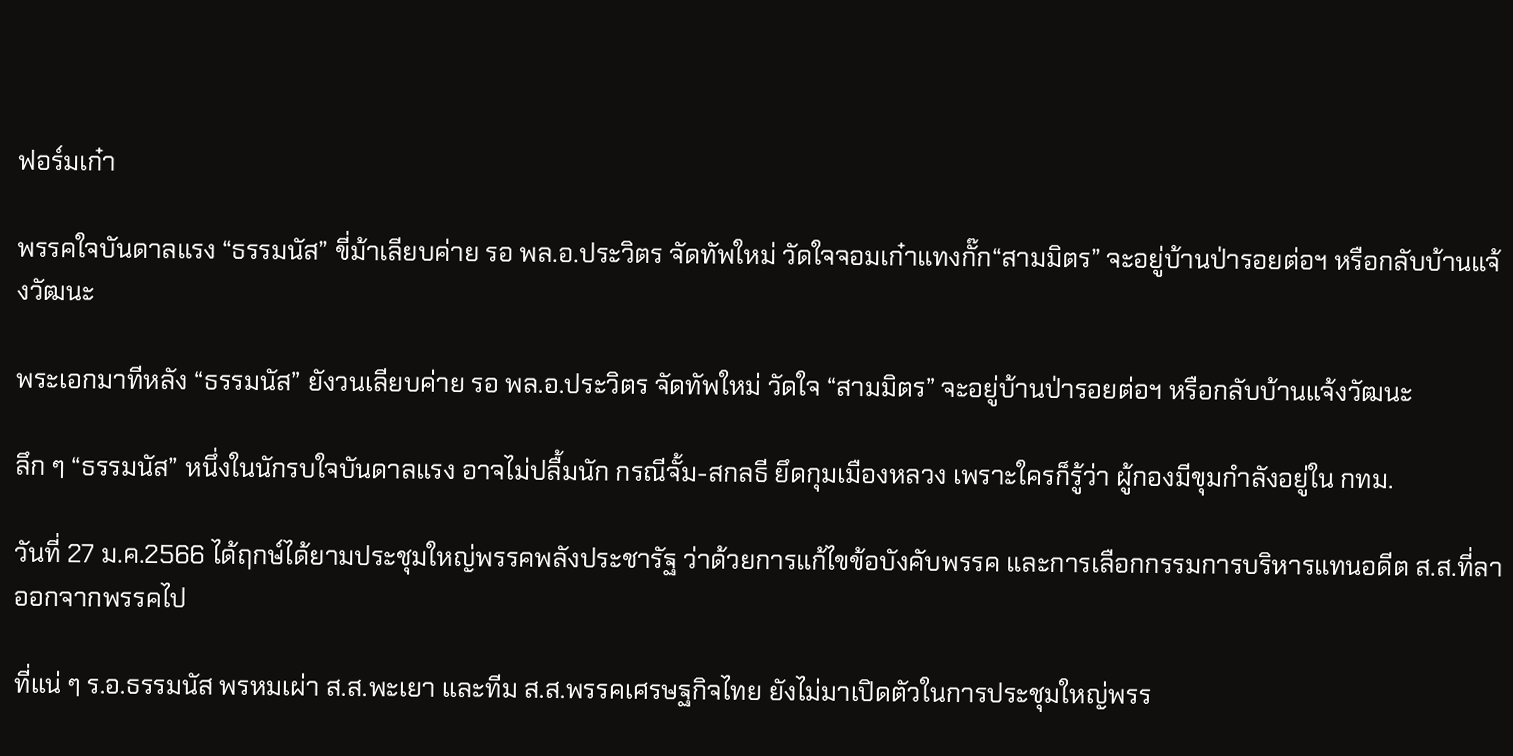ฟอร์มเก๋า

พรรคใจบันดาลแรง “ธรรมนัส” ขี่ม้าเลียบค่าย รอ พล.อ.ประวิตร จัดทัพใหม่ วัดใจจอมเก๋าแทงกั๊ก“สามมิตร” จะอยู่บ้านป่ารอยต่อฯ หรือกลับบ้านแจ้งวัฒนะ

พระเอกมาทีหลัง “ธรรมนัส” ยังวนเลียบค่าย รอ พล.อ.ประวิตร จัดทัพใหม่ วัดใจ “สามมิตร” จะอยู่บ้านป่ารอยต่อฯ หรือกลับบ้านแจ้งวัฒนะ

ลึก ๆ “ธรรมนัส” หนึ่งในนักรบใจบันดาลแรง อาจไม่ปลื้มนัก กรณีจั้ม-สกลธี ยึดกุมเมืองหลวง เพราะใครก็รู้ว่า ผู้กองมีขุมกำลังอยู่ใน กทม.

วันที่ 27 ม.ค.2566 ได้ฤกษ์ได้ยามประชุมใหญ่พรรคพลังประชารัฐ ว่าด้วยการแก้ไขข้อบังคับพรรค และการเลือกกรรมการบริหารแทนอดีต ส.ส.ที่ลาออกจากพรรคไป

ที่แน่ ๆ ร.อ.ธรรมนัส พรหมเผ่า ส.ส.พะเยา และทีม ส.ส.พรรคเศรษฐกิจไทย ยังไม่มาเปิดตัวในการประชุมใหญ่พรร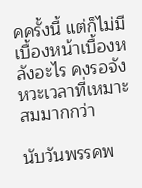คครั้งนี้ แต่ก็ไม่มีเบื้องหน้าเบื้องหลังอะไร คงรอจังหวะเวลาที่เหมาะสมมากกว่า

นับวันพรรคพ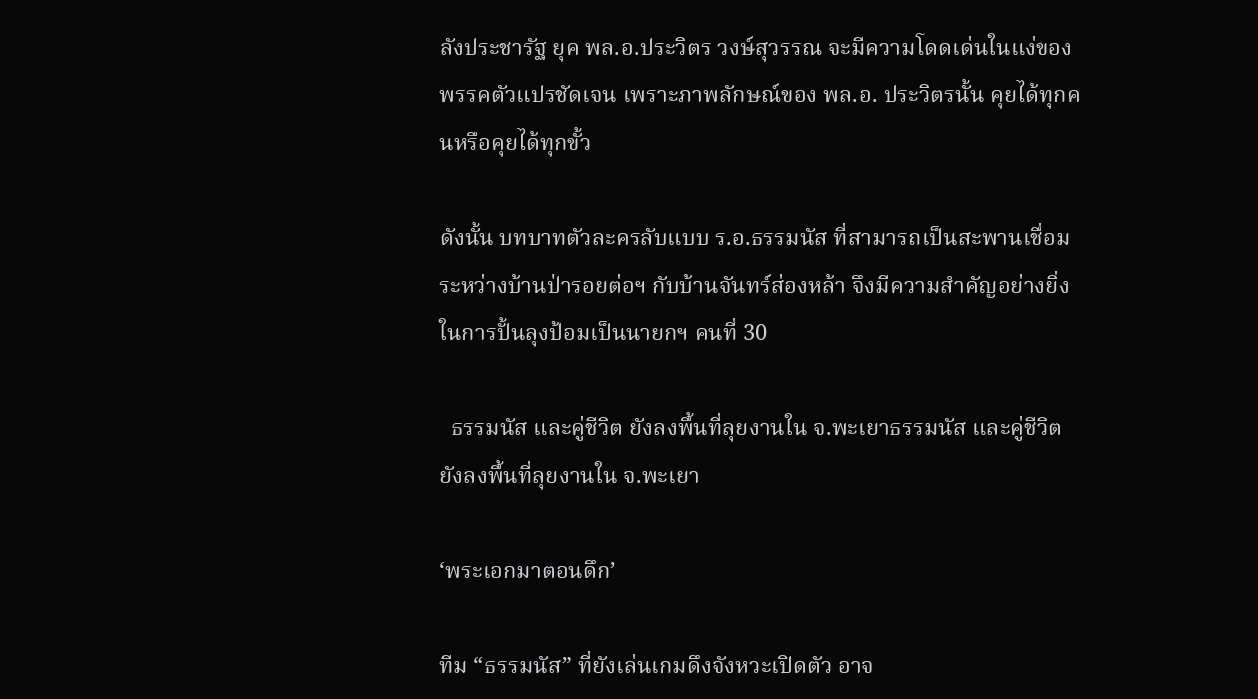ลังประชารัฐ ยุค พล.อ.ประวิตร วงษ์สุวรรณ จะมีความโดดเด่นในแง่ของพรรคตัวแปรชัดเจน เพราะภาพลักษณ์ของ พล.อ. ประวิตรนั้น คุยได้ทุกคนหรือคุยได้ทุกขั้ว

ดังนั้น บทบาทตัวละครลับแบบ ร.อ.ธรรมนัส ที่สามารถเป็นสะพานเชื่อมระหว่างบ้านป่ารอยต่อฯ กับบ้านจันทร์ส่องหล้า จึงมีความสำคัญอย่างยิ่งในการปั้นลุงป้อมเป็นนายกฯ คนที่ 30

  ธรรมนัส และคู่ชีวิต ยังลงพื้นที่ลุยงานใน จ.พะเยาธรรมนัส และคู่ชีวิต ยังลงพื้นที่ลุยงานใน จ.พะเยา

‘พระเอกมาตอนดึก’

ทีม “ธรรมนัส” ที่ยังเล่นเกมดึงจังหวะเปิดตัว อาจ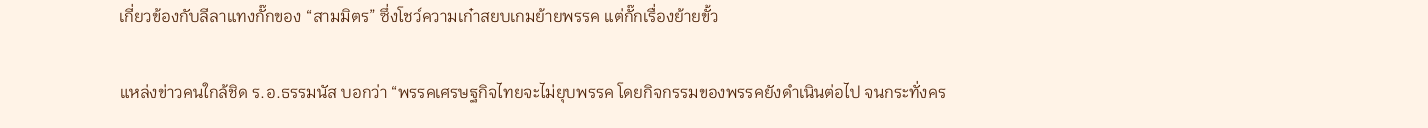เกี่ยวข้องกับลีลาแทงกั๊กของ “สามมิตร” ซึ่งโชว์ความเก๋าสยบเกมย้ายพรรค แต่กั๊กเรื่องย้ายขั้ว

แหล่งข่าวคนใกล้ชิด ร.อ.ธรรมนัส บอกว่า “พรรคเศรษฐกิจไทยจะไม่ยุบพรรค โดยกิจกรรมของพรรคยังดำเนินต่อไป จนกระทั่งคร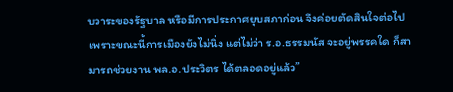บวาระของรัฐบาล หรือมีการประกาศยุบสภาก่อน จึงค่อยตัดสินใจต่อไป เพราะขณะนี้การเมืองยังไม่นิ่ง แต่ไม่ว่า ร.อ.ธรรมนัส จะอยู่พรรคใด ก็สามารถช่วยงาน พล.อ.ประวิตร ได้ตลอดอยู่แล้ว”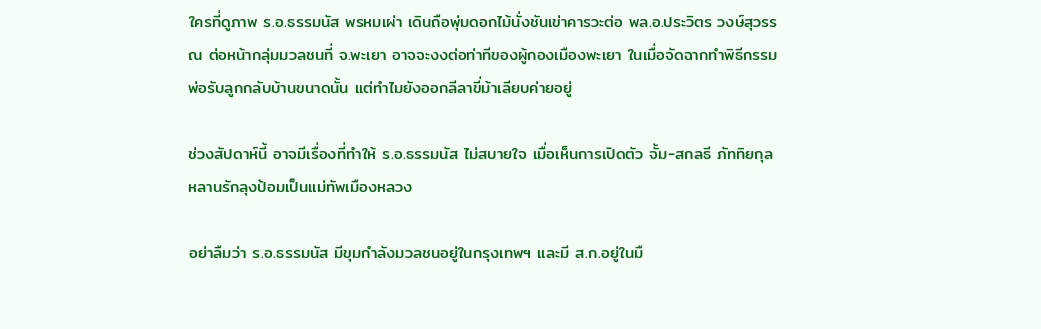ใครที่ดูภาพ ร.อ.ธรรมนัส พรหมเผ่า เดินถือพุ่มดอกไม้นั่งชันเข่าคารวะต่อ พล.อ.ประวิตร วงษ์สุวรรณ ต่อหน้ากลุ่มมวลชนที่ จ.พะเยา อาจจะงงต่อท่าทีของผู้กองเมืองพะเยา ในเมื่อจัดฉากทำพิธีกรรมพ่อรับลูกกลับบ้านขนาดนั้น แต่ทำไมยังออกลีลาขี่ม้าเลียบค่ายอยู่

ช่วงสัปดาห์นี้ อาจมีเรื่องที่ทำให้ ร.อ.ธรรมนัส ไม่สบายใจ เมื่อเห็นการเปิดตัว จั้ม-สกลธี ภัททิยกุล หลานรักลุงป้อมเป็นแม่ทัพเมืองหลวง

อย่าลืมว่า ร.อ.ธรรมนัส มีขุมกำลังมวลชนอยู่ในกรุงเทพฯ และมี ส.ก.อยู่ในมื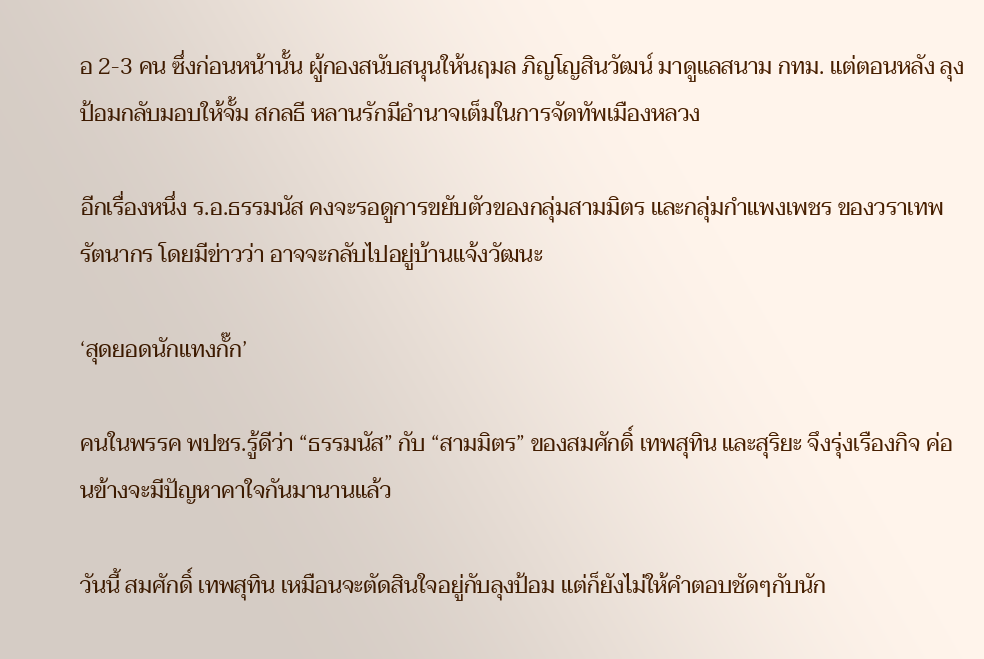อ 2-3 คน ซึ่งก่อนหน้านั้น ผู้กองสนับสนุนให้นฤมล ภิญโญสินวัฒน์ มาดูแลสนาม กทม. แต่ตอนหลัง ลุงป้อมกลับมอบให้จั้ม สกลธี หลานรักมีอำนาจเต็มในการจัดทัพเมืองหลวง

อีกเรื่องหนึ่ง ร.อ.ธรรมนัส คงจะรอดูการขยับตัวของกลุ่มสามมิตร และกลุ่มกำแพงเพชร ของวราเทพ รัตนากร โดยมีข่าวว่า อาจจะกลับไปอยู่บ้านแจ้งวัฒนะ

‘สุดยอดนักแทงกั๊ก’

คนในพรรค พปชร.รู้ดีว่า “ธรรมนัส” กับ “สามมิตร” ของสมศักดิ์ เทพสุทิน และสุริยะ จึงรุ่งเรืองกิจ ค่อนข้างจะมีปัญหาคาใจกันมานานแล้ว

วันนี้ สมศักดิ์ เทพสุทิน เหมือนจะตัดสินใจอยู่กับลุงป้อม แต่ก็ยังไม่ให้คำตอบชัดๆกับนัก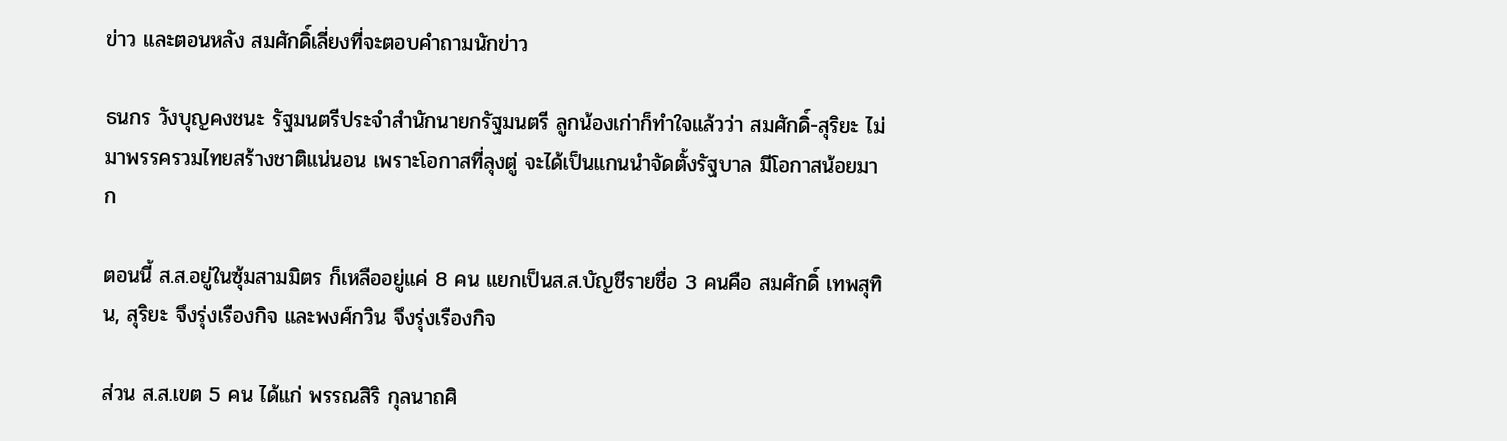ข่าว และตอนหลัง สมศักดิ์เลี่ยงที่จะตอบคำถามนักข่าว

ธนกร วังบุญคงชนะ รัฐมนตรีประจำสำนักนายกรัฐมนตรี ลูกน้องเก่าก็ทำใจแล้วว่า สมศักดิ์-สุริยะ ไม่มาพรรครวมไทยสร้างชาติแน่นอน เพราะโอกาสที่ลุงตู่ จะได้เป็นแกนนำจัดตั้งรัฐบาล มีโอกาสน้อยมาก

ตอนนี้ ส.ส.อยู่ในซุ้มสามมิตร ก็เหลืออยู่แค่ 8 คน แยกเป็นส.ส.บัญชีรายชื่อ 3 คนคือ สมศักดิ์ เทพสุทิน, สุริยะ จึงรุ่งเรืองกิจ และพงศ์กวิน จึงรุ่งเรืองกิจ

ส่วน ส.ส.เขต 5 คน ได้แก่ พรรณสิริ กุลนาถศิ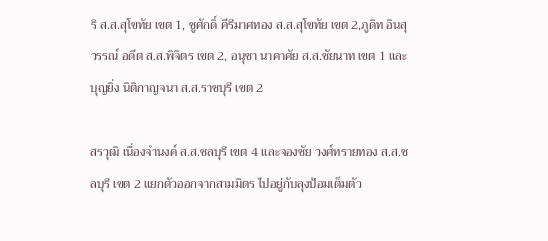ริ ส.ส.สุโขทัย เขต 1, ชูศักดิ์ คีรีมาศทอง ส.ส.สุโขทัย เขต 2,ภูดิท อินสุวรรณ์ อดีต ส.ส.พิจิตร เขต 2, อนุชา นาคาศัย ส.ส.ชัยนาท เขต 1 และบุญยิ่ง นิติกาญจนา ส.ส.ราชบุรี เขต 2

สรวุฒิ เนื่องจำนงค์ ส.ส.ชลบุรี เขต 4 และจองชัย วงศ์ทรายทอง ส.ส.ชลบุรี เขต 2 แยกตัวออกจากสามมิตร ไปอยู่กับลุงป้อมเต็มตัว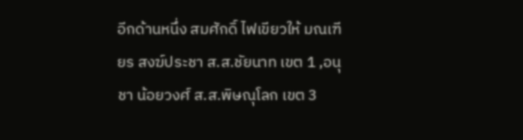อีกด้านหนึ่ง สมศักดิ์ ไฟเขียวให้ มณเฑียร สงฆ์ประชา ส.ส.ชัยนาท เขต 1 ,อนุชา น้อยวงศ์ ส.ส.พิษณุโลก เขต 3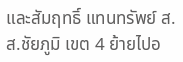และสัมฤทธิ์ แทนทรัพย์ ส.ส.ชัยภูมิ เขต 4 ย้ายไปอ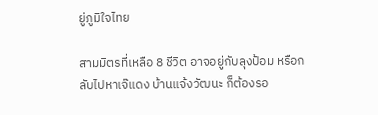ยู่ภูมิใจไทย

สามมิตรที่เหลือ 8 ชีวิต อาจอยู่กับลุงป้อม หรือกลับไปหาเจ๊แดง บ้านแจ้งวัฒนะ ก็ต้องรอ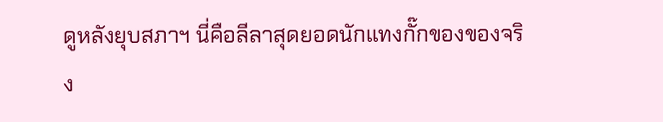ดูหลังยุบสภาฯ นี่คือลีลาสุดยอดนักแทงกั๊กของของจริง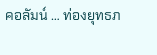คอลัมน์ … ท่องยุทธภ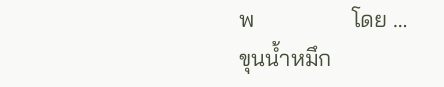พ                 โดย … ขุนน้ำหมึก